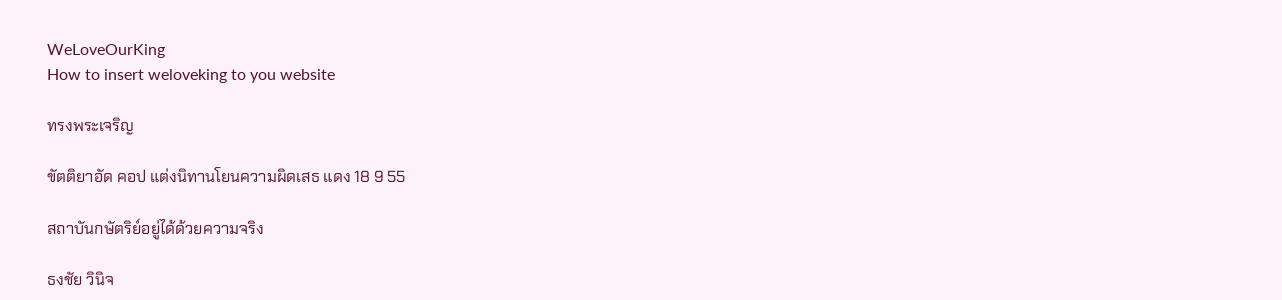WeLoveOurKing
How to insert weloveking to you website

ทรงพระเจริญ

ขัตติยาอัด คอป แต่งนิทานโยนความผิดเสธ แดง 18 9 55

สถาบันกษัตริย์อยู่ได้ด้วยความจริง

ธงชัย วินิจ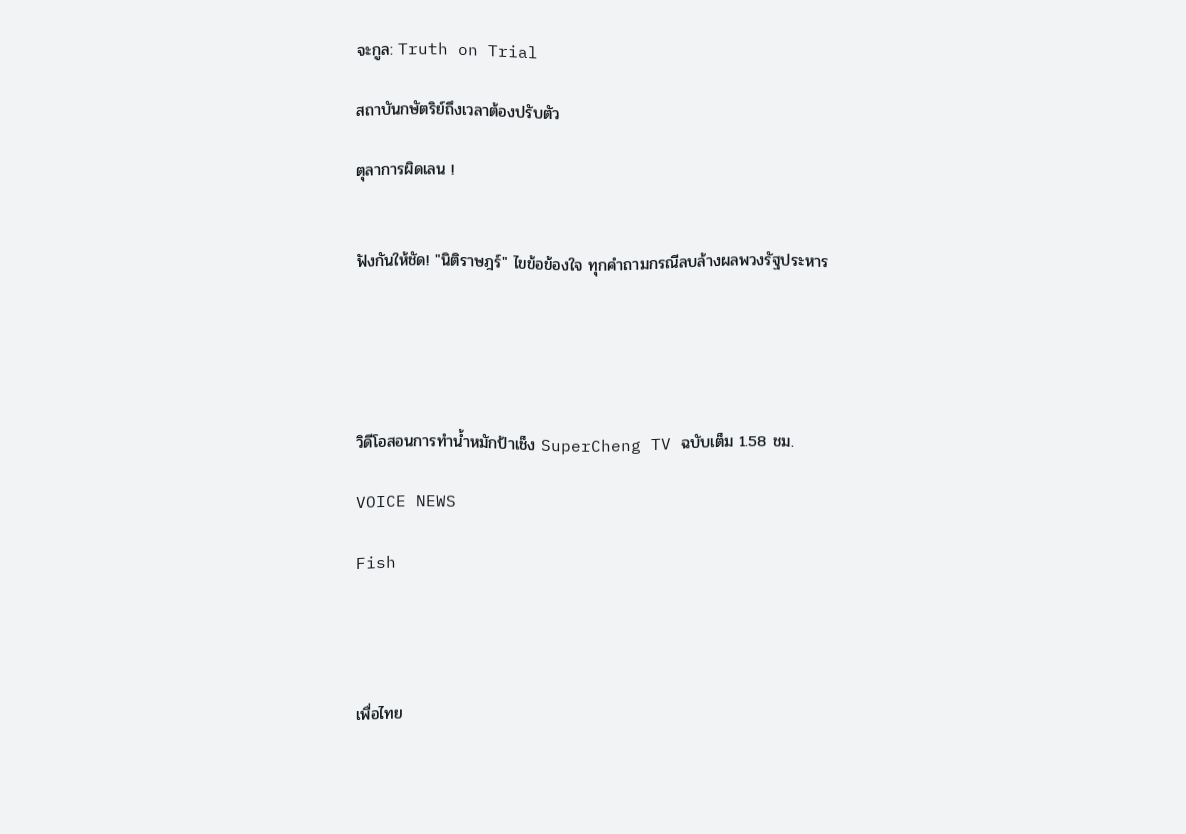จะกูล: Truth on Trial

สถาบันกษัตริย์ถึงเวลาต้องปรับตัว

ตุลาการผิดเลน !


ฟังกันให้ชัด! "นิติราษฎร์" ไขข้อข้องใจ ทุกคำถามกรณีลบล้างผลพวงรัฐประหาร





วิดีโอสอนการทำน้ำหมักป้าเช็ง SuperCheng TV ฉบับเต็ม 1.58 ชม.

VOICE NEWS

Fish




เพื่อไทย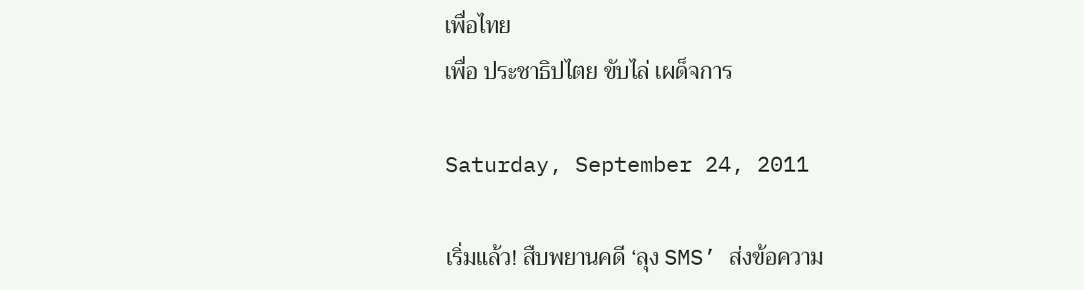เพื่อไทย
เพื่อ ประชาธิปไตย ขับไล่ เผด็จการ

Saturday, September 24, 2011

เริ่มแล้ว! สืบพยานคดี ‘ลุง SMS’ ส่งข้อความ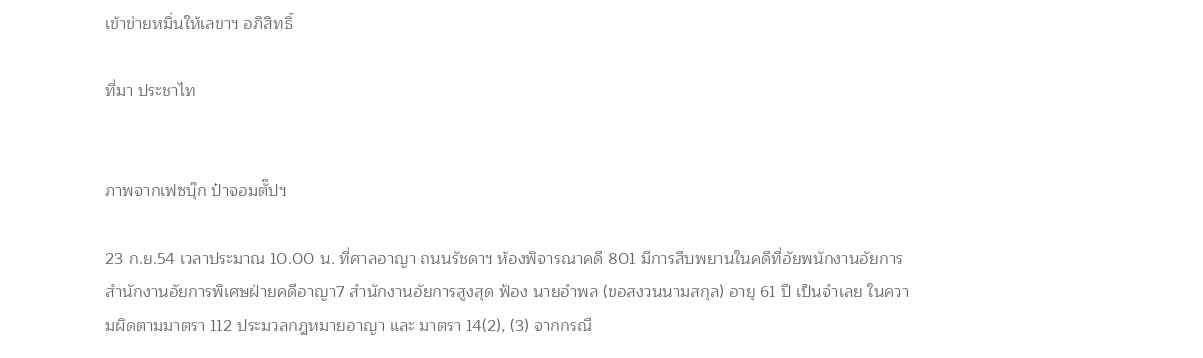เข้าข่ายหมิ่นให้เลขาฯ อภิสิทธิ์

ที่มา ประชาไท


ภาพจากเฟซบุ๊ก ป๋าจอมตั๊ปฯ

23 ก.ย.54 เวลาประมาณ 10.00 น. ที่ศาลอาญา ถนนรัชดาฯ ห้องพิจารณาคดี 801 มีการสืบพยานในคดีที่อัยพนักงานอัยการ สำนักงานอัยการพิเศษฝ่ายคดีอาญา7 สำนักงานอัยการสูงสุด ฟ้อง นายอำพล (ขอสงวนนามสกุล) อายุ 61 ปี เป็นจำเลย ในความผิดตามมาตรา 112 ประมวลกฎหมายอาญา และ มาตรา 14(2), (3) จากกรณี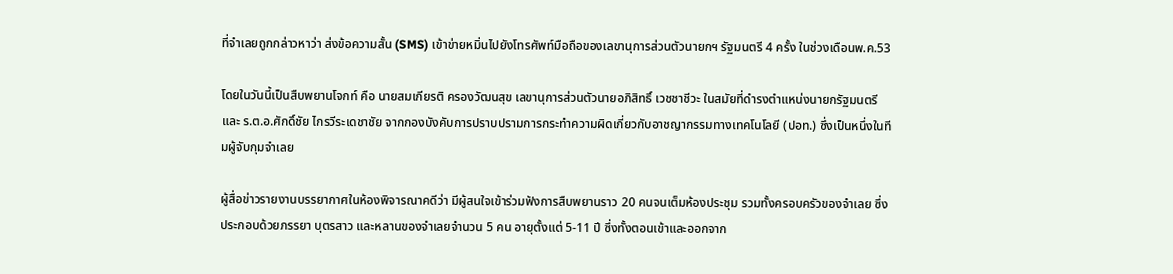ที่จำเลยถูกกล่าวหาว่า ส่งข้อความสั้น (SMS) เข้าข่ายหมิ่นไปยังโทรศัพท์มือถือของเลขานุการส่วนตัวนายกฯ รัฐมนตรี 4 ครั้ง ในช่วงเดือนพ.ค.53

โดยในวันนี้เป็นสืบพยานโจกท์ คือ นายสมเกียรติ ครองวัฒนสุข เลขานุการส่วนตัวนายอภิสิทธิ์ เวชชาชีวะ ในสมัยที่ดำรงตำแหน่งนายกรัฐมนตรี และ ร.ต.อ.ศักดิ์ชัย ไกรวีระเดชาชัย จากกองบังคับการปราบปรามการกระทำความผิดเกี่ยวกับอาชญากรรมทางเทคโนโลยี (ปอท.) ซึ่งเป็นหนึ่งในทีมผู้จับกุมจำเลย

ผู้สื่อข่าวรายงานบรรยากาศในห้องพิจารณาคดีว่า มีผู้สนใจเข้าร่วมฟังการสืบพยานราว 20 คนจนเต็มห้องประชุม รวมทั้งครอบครัวของจำเลย ซึ่งประกอบด้วยภรรยา บุตรสาว และหลานของจำเลยจำนวน 5 คน อายุตั้งแต่ 5-11 ปี ซึ่งทั้งตอนเข้าและออกจาก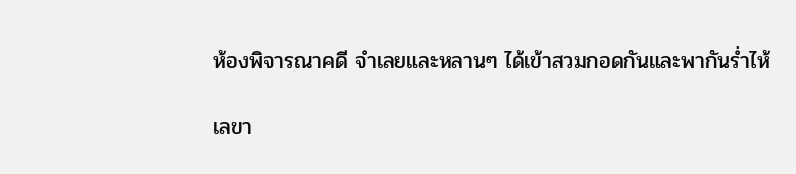ห้องพิจารณาคดี จำเลยและหลานๆ ได้เข้าสวมกอดกันและพากันร่ำไห้

เลขา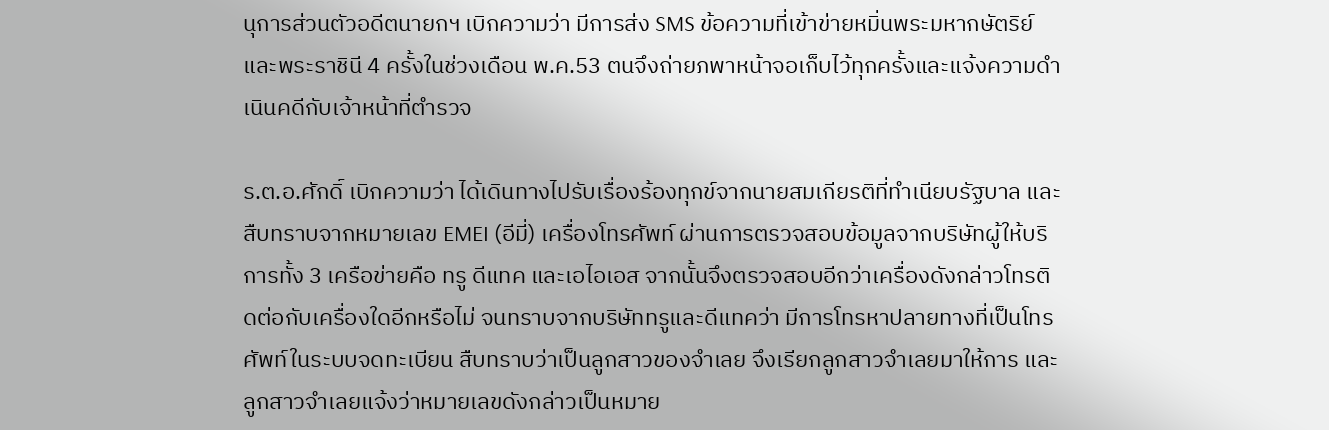นุการส่วนตัวอดีตนายกฯ เบิกความว่า มีการส่ง SMS ข้อความที่เข้าข่ายหมิ่นพระมหากษัตริย์และพระราชินี 4 ครั้งในช่วงเดือน พ.ค.53 ตนจึงถ่ายภพาหน้าจอเก็บไว้ทุกครั้งและแจ้งความดำเนินคดีกับเจ้าหน้าที่ตำรวจ

ร.ต.อ.ศักดิ์ เบิกความว่า ได้เดินทางไปรับเรื่องร้องทุกข์จากนายสมเกียรติที่ทำเนียบรัฐบาล และสืบทราบจากหมายเลข EMEI (อีมี่) เครื่องโทรศัพท์ ผ่านการตรวจสอบข้อมูลจากบริษัทผู้ให้บริการทั้ง 3 เครือข่ายคือ ทรู ดีแทค และเอไอเอส จากนั้นจึงตรวจสอบอีกว่าเครื่องดังกล่าวโทรติดต่อกับเครื่องใดอีกหรือไม่ จนทราบจากบริษัททรูและดีแทคว่า มีการโทรหาปลายทางที่เป็นโทรศัพท์ในระบบจดทะเบียน สืบทราบว่าเป็นลูกสาวของจำเลย จึงเรียกลูกสาวจำเลยมาให้การ และลูกสาวจำเลยแจ้งว่าหมายเลขดังกล่าวเป็นหมาย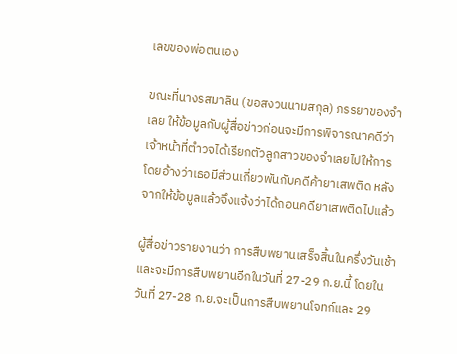เลขของพ่อตนเอง

ขณะที่นางรสมาลิน (ขอสงวนนามสกุล) ภรรยาของจำเลย ให้ข้อมูลกับผู้สื่อข่าวก่อนจะมีการพิจารณาคดีว่า เจ้าหน้าที่ตำวจได้เรียกตัวลูกสาวของจำเลยไปให้การ โดยอ้างว่าเธอมีส่วนเกี่ยวพันกับคดีค้ายาเสพติด หลังจากให้ข้อมูลแล้วจึงแจ้งว่าได้ถอนคดียาเสพติดไปแล้ว

ผู้สื่อข่าวรายงานว่า การสืบพยานเสร็จสิ้นในครึ่งวันเช้า และจะมีการสืบพยานอีกในวันที่ 27-29 ก.ย.นี้ โดยในวันที่ 27-28 ก.ย.จะเป็นการสืบพยานโจทก์และ 29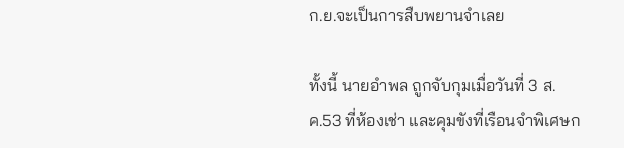ก.ย.จะเป็นการสืบพยานจำเลย

ทั้งนี้ นายอำพล ถูกจับกุมเมื่อวันที่ 3 ส.ค.53 ที่ห้องเช่า และคุมขังที่เรือนจำพิเศษก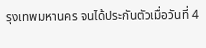รุงเทพมหานคร จนได้ประกันตัวเมื่อวันที่ 4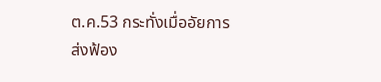ต.ค.53 กระทั่งเมื่ออัยการส่งฟ้อง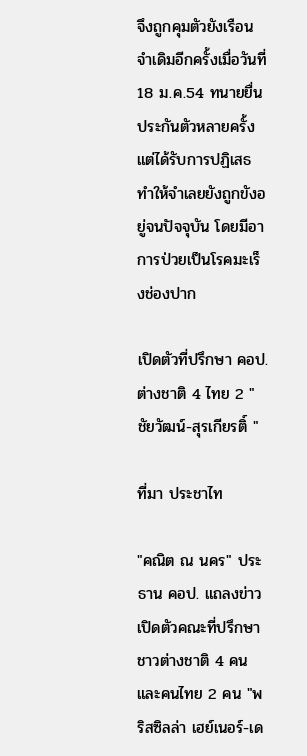จึงถูกคุมตัวยังเรือนจำเดิมอีกครั้งเมื่อวันที่ 18 ม.ค.54 ทนายยื่นประกันตัวหลายครั้งแต่ได้รับการปฏิเสธ ทำให้จำเลยยังถูกขังอยู่จนปัจจุบัน โดยมีอาการป่วยเป็นโรคมะเร็งช่องปาก

เปิดตัวที่ปรึกษา คอป. ต่างชาติ 4 ไทย 2 "ชัยวัฒน์-สุรเกียรติ์ "

ที่มา ประชาไท

"คณิต ณ นคร" ประธาน คอป. แถลงข่าวเปิดตัวคณะที่ปรึกษาชาวต่างชาติ 4 คน และคนไทย 2 คน "พริสซิลล่า เฮย์เนอร์-เด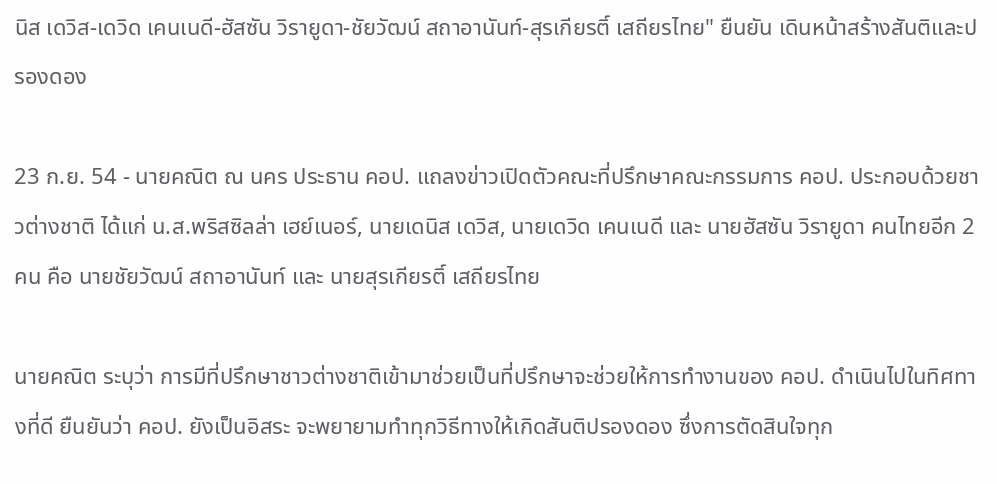นิส เดวิส-เดวิด เคนเนดี-ฮัสซัน วิรายูดา-ชัยวัฒน์ สถาอานันท์-สุรเกียรติ์ เสถียรไทย" ยืนยัน เดินหน้าสร้างสันติและปรองดอง

23 ก.ย. 54 - นายคณิต ณ นคร ประธาน คอป. แถลงข่าวเปิดตัวคณะที่ปรึกษาคณะกรรมการ คอป. ประกอบด้วยชาวต่างชาติ ได้แก่ น.ส.พริสซิลล่า เฮย์เนอร์, นายเดนิส เดวิส, นายเดวิด เคนเนดี และ นายฮัสซัน วิรายูดา คนไทยอีก 2 คน คือ นายชัยวัฒน์ สถาอานันท์ และ นายสุรเกียรติ์ เสถียรไทย

นายคณิต ระบุว่า การมีที่ปรึกษาชาวต่างชาติเข้ามาช่วยเป็นที่ปรึกษาจะช่วยให้การทำงานของ คอป. ดำเนินไปในทิศทางที่ดี ยืนยันว่า คอป. ยังเป็นอิสระ จะพยายามทำทุกวิธีทางให้เกิดสันติปรองดอง ซึ่งการตัดสินใจทุก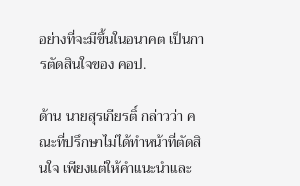อย่างที่จะมีขึ้นในอนาคต เป็นการตัดสินใจของ คอป.

ด้าน นายสุรเกียรติ์ กล่าวว่า คณะที่ปรึกษาไม่ได้ทำหน้าที่ตัดสินใจ เพียงแต่ให้คำแนะนำและ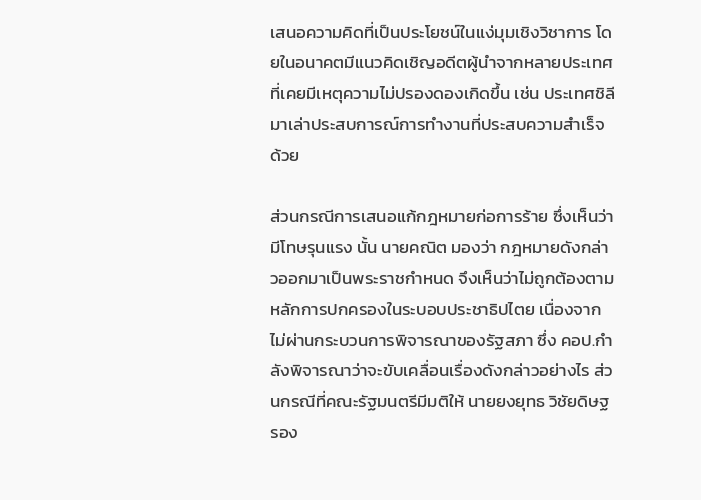เสนอความคิดที่เป็นประโยชน์ในแง่มุมเชิงวิชาการ โดยในอนาคตมีแนวคิดเชิญอดีตผู้นำจากหลายประเทศ ที่เคยมีเหตุความไม่ปรองดองเกิดขึ้น เช่น ประเทศชิลี มาเล่าประสบการณ์การทำงานที่ประสบความสำเร็จด้วย

ส่วนกรณีการเสนอแก้กฎหมายก่อการร้าย ซึ่งเห็นว่ามีโทษรุนแรง นั้น นายคณิต มองว่า กฎหมายดังกล่าวออกมาเป็นพระราชกำหนด จึงเห็นว่าไม่ถูกต้องตามหลักการปกครองในระบอบประชาธิปไตย เนื่องจากไม่ผ่านกระบวนการพิจารณาของรัฐสภา ซึ่ง คอป.กำลังพิจารณาว่าจะขับเคลื่อนเรื่องดังกล่าวอย่างไร ส่วนกรณีที่คณะรัฐมนตรีมีมติให้ นายยงยุทธ วิชัยดิษฐ รอง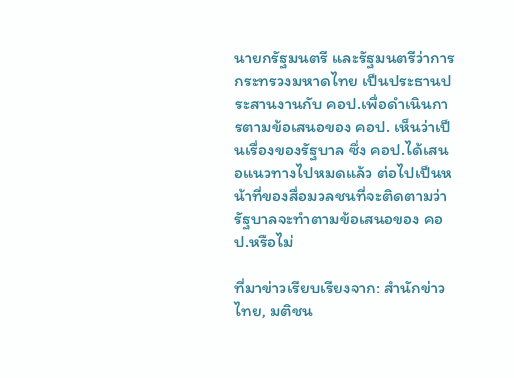นายกรัฐมนตรี และรัฐมนตรีว่าการกระทรวงมหาดไทย เป็นประธานประสานงานกับ คอป.เพื่อดำเนินการตามข้อเสนอของ คอป. เห็นว่าเป็นเรื่องของรัฐบาล ซึ่ง คอป.ได้เสนอแนวทางไปหมดแล้ว ต่อไปเป็นหน้าที่ของสื่อมวลชนที่จะติดตามว่ารัฐบาลจะทำตามข้อเสนอของ คอป.หรือไม่

ที่มาข่าวเรียบเรียงจาก: สำนักข่าวไทย, มติชน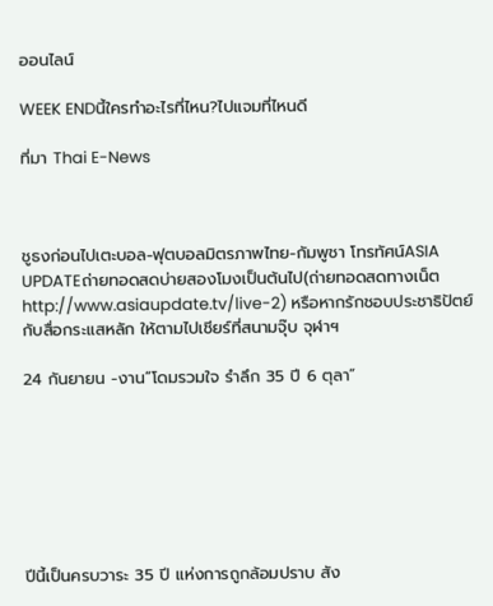ออนไลน์

WEEK ENDนี้ใครทำอะไรที่ไหน?ไปแจมที่ไหนดี

ที่มา Thai E-News



ชูธงก่อนไปเตะบอล-ฟุตบอลมิตรภาพไทย-กัมพูชา โทรทัศน์ASIA UPDATEถ่ายทอดสดบ่ายสองโมงเป็นต้นไป(ถ่ายทอดสดทางเน็ตhttp://www.asiaupdate.tv/live-2) หรือหากรักชอบประชาธิปัตย์กับสื่อกระแสหลัก ให้ตามไปเชียร์ที่สนามจุ๊บ จุฬาฯ

24 กันยายน -งาน”โดมรวมใจ รำลึก 35 ปี 6 ตุลา”







ปีนี้เป็นครบวาระ 35 ปี แห่งการถูกล้อมปราบ สัง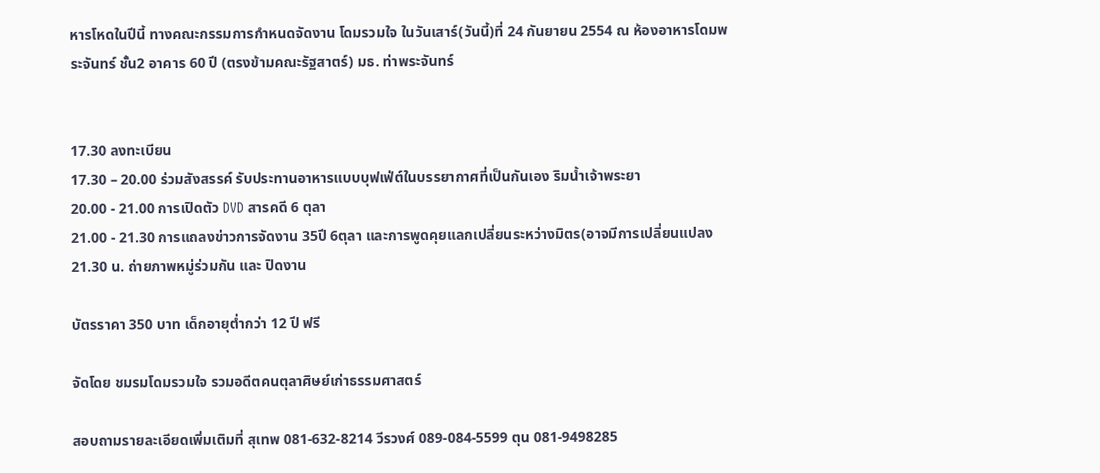หารโหดในปีนี้ ทางคณะกรรมการกำหนดจัดงาน โดมรวมใจ ในวันเสาร์(วันนี้)ที่ 24 กันยายน 2554 ณ ห้องอาหารโดมพระจันทร์ ชั้น2 อาคาร 60 ปี (ตรงข้ามคณะรัฐสาตร์) มธ. ท่าพระจันทร์


17.30 ลงทะเบียน
17.30 – 20.00 ร่วมสังสรรค์ รับประทานอาหารแบบบุฟเฟ่ต์ในบรรยากาศที่เป็นกันเอง ริมน้ำเจ้าพระยา
20.00 - 21.00 การเปิดตัว DVD สารคดี 6 ตุลา
21.00 - 21.30 การแถลงข่าวการจัดงาน 35ปี 6ตุลา และการพูดคุยแลกเปลี่ยนระหว่างมิตร(อาจมีการเปลี่ยนแปลง
21.30 น. ถ่ายภาพหมู่ร่วมกัน และ ปิดงาน

บัตรราคา 350 บาท เด็กอายุต่ำกว่า 12 ปี ฟรี

จัดโดย ชมรมโดมรวมใจ รวมอดีตคนตุลาศิษย์เก่าธรรมศาสตร์

สอบถามรายละเอียดเพิ่มเติมที่ สุเทพ 081-632-8214 วีรวงศ์ 089-084-5599 ตุน 081-9498285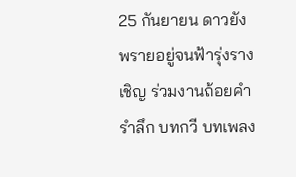25 กันยายน ดาวยังพรายอยู่จนฟ้ารุ่งราง
เชิญ ร่วมงานถ้อยคำรำลึก บทกวี บทเพลง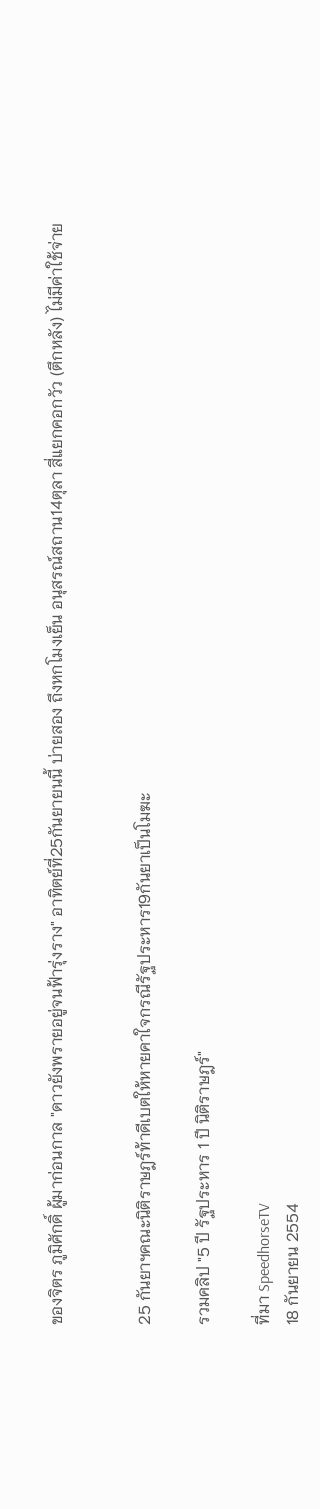ของจิตร ภูมิศักดิ์ ผู้มาก่อนกาล "ดาวยังพรายอยู่จนฟ้ารุ่งราง" อาทิตย์ที่25กันยายนนี้ บ่ายสอง ถึงหกโมงเย็น อนุสรณ์สถาน14ตุลา สี่แยกคอกวัว (ตึกหลัง) ไม่มีค่าใช้จ่าย


25 กันยาฯคณะนิติราษฎร์ท้าดีเบตให้หายคาใจกรณีรัฐประหาร19กันยาเป็นโมฆะ

รวมคลิป "5 ปี รัฐประหาร 1 ปี นิติราษฎร์"

ที่มา SpeedhorseTV
18 กันยายน 2554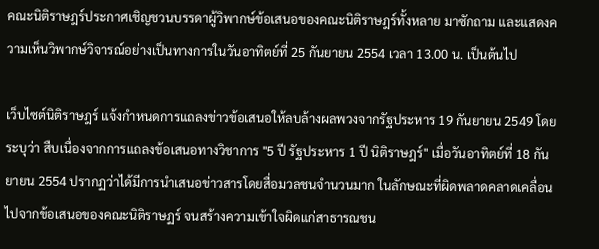คณะนิติราษฎร์ประกาศเชิญชวนบรรดาผู้วิพากษ์ข้อเสนอของคณะนิติราษฎร์ทั้งหลาย มาซักถาม และแสดงความเห็นวิพากษ์วิจารณ์อย่างเป็นทางการในวันอาทิตย์ที่ 25 กันยายน 2554 เวลา 13.00 น. เป็นต้นไป

เว็บไซต์นิติราษฎร์ แจ้งกำหนดการแถลงข่าวข้อเสนอให้ลบล้างผลพวงจากรัฐประหาร 19 กันยายน 2549 โดยระบุว่า สืบเนื่องจากการแถลงข้อเสนอทางวิชาการ "5 ปี รัฐประหาร 1 ปี นิติราษฎร์" เมื่อวันอาทิตย์ที่ 18 กันยายน 2554 ปรากฏว่าได้มีการนำเสนอข่าวสารโดยสื่อมวลชนจำนวนมาก ในลักษณะที่ผิดพลาดคลาดเคลื่อนไปจากข้อเสนอของคณะนิติราษฏร์ จนสร้างความเข้าใจผิดแก่สาธารณชน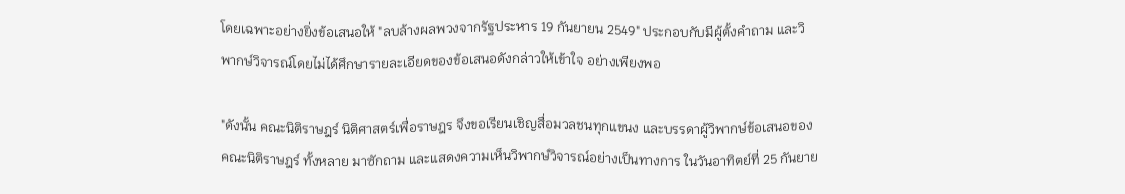โดยเฉพาะอย่างยิ่งข้อเสนอให้ "ลบล้างผลพวงจากรัฐประหาร 19 กันยายน 2549" ประกอบกับมีผู้ตั้งคำถาม และวิพากษ์วิจารณ์โดยไม่ได้ศึกษารายละเอียดของข้อเสนอดังกล่าวให้เข้าใจ อย่างเพียงพอ

"ดังนั้น คณะนิติราษฎร์ นิติศาสตร์เพื่อราษฎร จึงขอเรียนเชิญสื่อมวลชนทุกแขนง และบรรดาผู้วิพากษ์ข้อเสนอของคณะนิติราษฎร์ ทั้งหลาย มาซักถาม และแสดงความเห็นวิพากษ์วิจารณ์อย่างเป็นทางการ ในวันอาทิตย์ที่ 25 กันยาย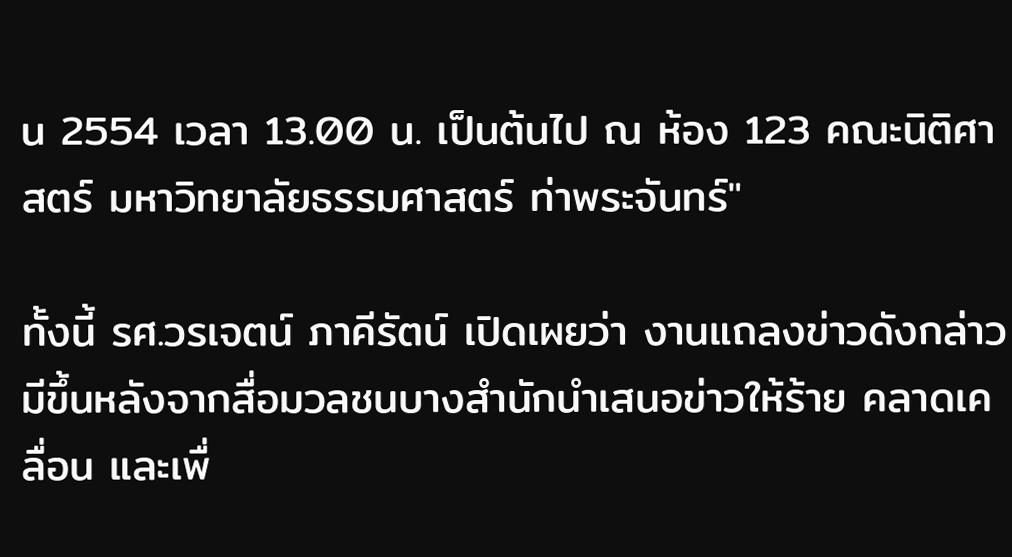น 2554 เวลา 13.00 น. เป็นต้นไป ณ ห้อง 123 คณะนิติศาสตร์ มหาวิทยาลัยธรรมศาสตร์ ท่าพระจันทร์"

ทั้งนี้ รศ.วรเจตน์ ภาคีรัตน์ เปิดเผยว่า งานแถลงข่าวดังกล่าว มีขึ้นหลังจากสื่อมวลชนบางสำนักนำเสนอข่าวให้ร้าย คลาดเคลื่อน และเพื่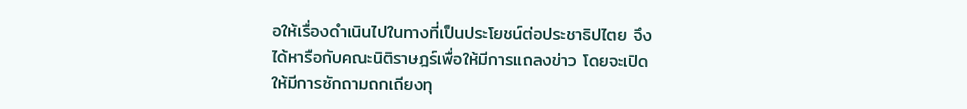อให้เรื่องดำเนินไปในทางที่เป็นประโยชน์ต่อประชาธิปไตย จึงได้หารือกับคณะนิติราษฎร์เพื่อให้มีการแถลงข่าว โดยจะเปิดให้มีการซักถามถกเถียงทุ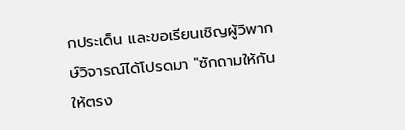กประเด็น และขอเรียนเชิญผู้วิพากษ์วิจารณ์ได้โปรดมา "ซักถามให้กันให้ตรง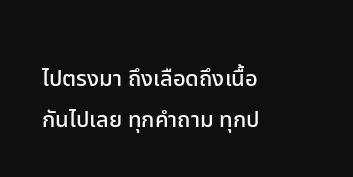ไปตรงมา ถึงเลือดถึงเนื้อกันไปเลย ทุกคำถาม ทุกป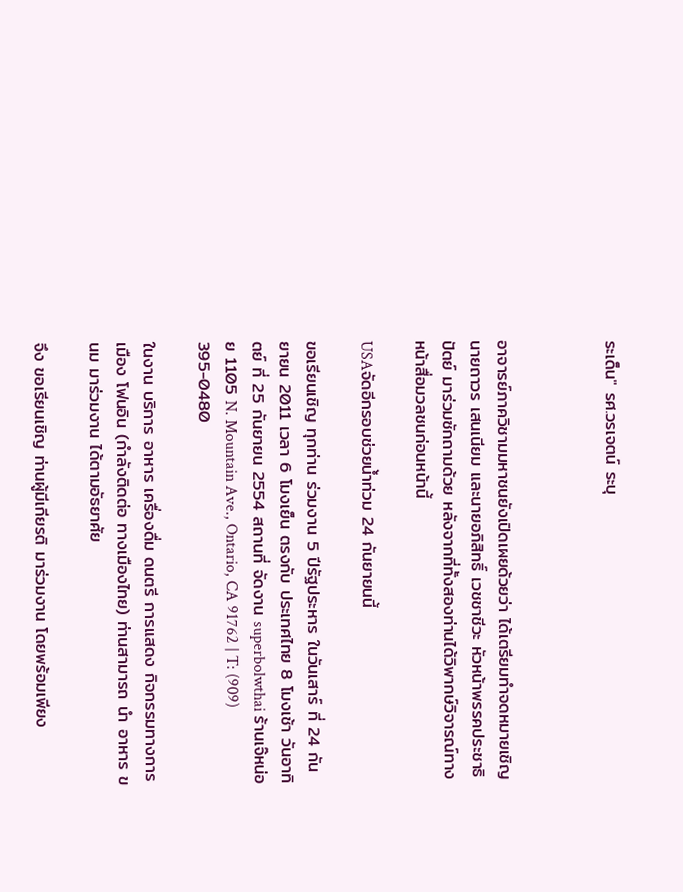ระเด็น" รศ.วรเจตน์ ระบุ



อาจารย์ภาควิชามมหาชนยังเปิดเผยด้วยว่า ได้เตรียมทำจดหมายเชิญนายถาวร เสนเนียม และนายอภิสิทธิ์ เวชชาชีวะ หัวหน้าพรรคประชาธิปัตย์ มาร่วมซักถามด้วย หลังจากที่ทั้งสองท่านได้วิพากษ์วิจารณ์ทางหน้าสื่อมวลชนก่อนหน้านี้

USAจัดอีกรอบช่วยน้ำท่วม 24 กันยายนนี้

ขอเรียนเชิญ ทุกท่าน ร่วมงาน 5 ปีรัฐประหาร ในวันเสาร์ ที่ 24 กันยายน 2011 เวลา 6 โมงเย็น ตรงกับ ประเทศไทย 8 โมงเช้า วันอาทิตย์ ที่ 25 กันยายน 2554 สถานที่ จัดงาน superbolwthai ร้านเจ๊หน่อย 1105 N. Mountain Ave., Ontario, CA 91762 | T: (909) 395-0480

ในงาน บริการ อาหาร เครื่องดื่ม ดนตรี การแสดง กิจกรรมทางการเมือง โฟนอิน (กำลังติดต่อ ทางเมืองไทย) ท่านสามารถ นำ อาหาร ขนม มาร่วมงาน ได้ตามอัธยาศัย

จึง ขอเรียนเชิญ ท่านผู้มีเกียรติ มาร่วมงาน โดยพร้อมเพียง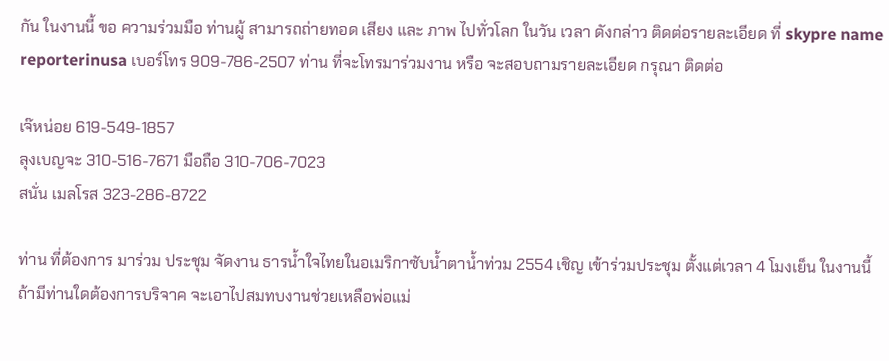กัน ในงานนี้ ขอ ความร่วมมือ ท่านผู้ สามารถถ่ายทอด เสียง และ ภาพ ไปทั่วโลก ในวัน เวลา ดังกล่าว ติดต่อรายละเอียด ที่ skypre name reporterinusa เบอร์โทร 909-786-2507 ท่าน ที่จะโทรมาร่วมงาน หรือ จะสอบถามรายละเอียด กรุณา ติดต่อ

เจ๊หน่อย 619-549-1857
ลุงเบญจะ 310-516-7671 มือถือ 310-706-7023
สนั่น เมลโรส 323-286-8722

ท่าน ที่ต้องการ มาร่วม ประชุม จัดงาน ธารน้ำใจไทยในอเมริกาซับน้ำตาน้ำท่วม 2554 เชิญ เข้าร่วมประชุม ตั้งแต่เวลา 4 โมงเย็น ในงานนี้ ถ้ามีท่านใดต้องการบริจาค จะเอาไปสมทบงานช่วยเหลือพ่อแม่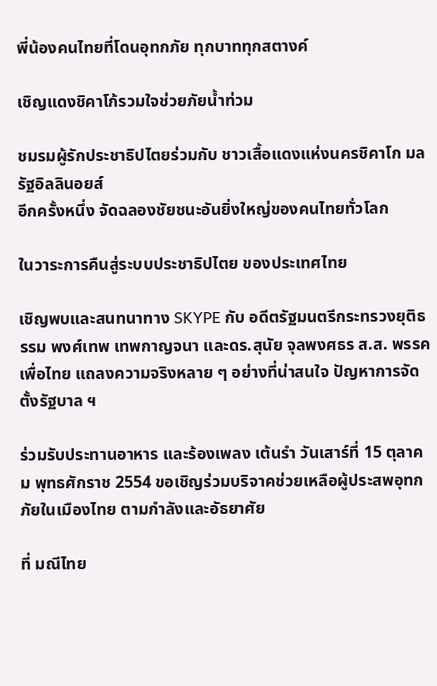พี่น้องคนไทยที่โดนอุทกภัย ทุกบาททุกสตางค์

เชิญแดงชิคาโก้รวมใจช่วยภัยน้ำท่วม

ชมรมผู้รักประชาธิปไตยร่วมกับ ชาวเสื้อแดงแห่งนครชิคาโก มลรัฐอิลลินอยส์
อีกครั้งหนึ่ง จัดฉลองชัยชนะอันยิ่งใหญ่ของคนไทยทั่วโลก

ในวาระการคืนสู่ระบบประชาธิปไตย ของประเทศไทย

เชิญพบและสนทนาทาง SKYPE กับ อดีตรัฐมนตรีกระทรวงยุติธรรม พงศ์เทพ เทพกาญจนา และดร.สุนัย จุลพงศธร ส.ส. พรรคเพื่อไทย แถลงความจริงหลาย ๆ อย่างที่น่าสนใจ ปัญหาการจัดตั้งรัฐบาล ฯ

ร่วมรับประทานอาหาร และร้องเพลง เต้นรำ วันเสาร์ที่ 15 ตุลาคม พุทธศักราช 2554 ขอเชิญร่วมบริจาคช่วยเหลือผู้ประสพอุทกภัยในเมืองไทย ตามกำลังและอัธยาศัย

ที่ มณีไทย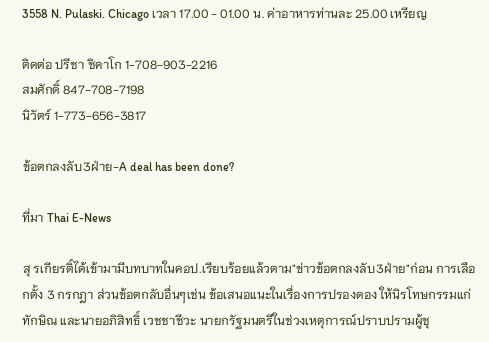3558 N. Pulaski. Chicago เวลา 17.00 - 01.00 น. ค่าอาหารท่านละ 25.00 เหรียญ

ติดต่อ ปรีชา ชิคาโก 1-708-903-2216
สมศักดิ์ 847-708-7198
นิวัตร์ 1-773-656-3817

ข้อตกลงลับ3ฝ่าย-A deal has been done?

ที่มา Thai E-News

สุ รเกียรติ์ได้เข้ามามีบทบาทในคอป.เรียบร้อยแล้วตาม"ข่าวข้อตกลงลับ3ฝ่าย"ก่อน การเลือกตั้ง 3 กรกฎา ส่วนข้อตกลับอื่นๆเช่น ข้อเสนอแนะในเรื่องการปรองดอง ให้นิรโทษกรรมแก่ทักษิณ และนายอภิสิทธิ์ เวชชาชีวะ นายกรัฐมนตรีในช่วงเหตุการณ์ปราบปรามผู้ชุ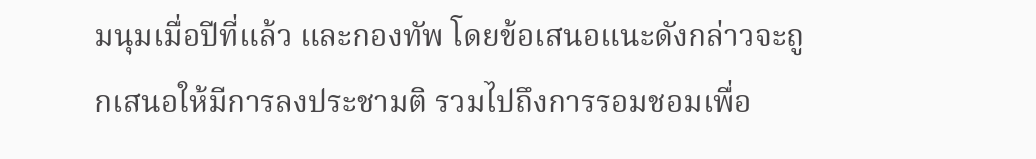มนุมเมื่อปีที่แล้ว และกองทัพ โดยข้อเสนอแนะดังกล่าวจะถูกเสนอให้มีการลงประชามติ รวมไปถึงการรอมชอมเพื่อ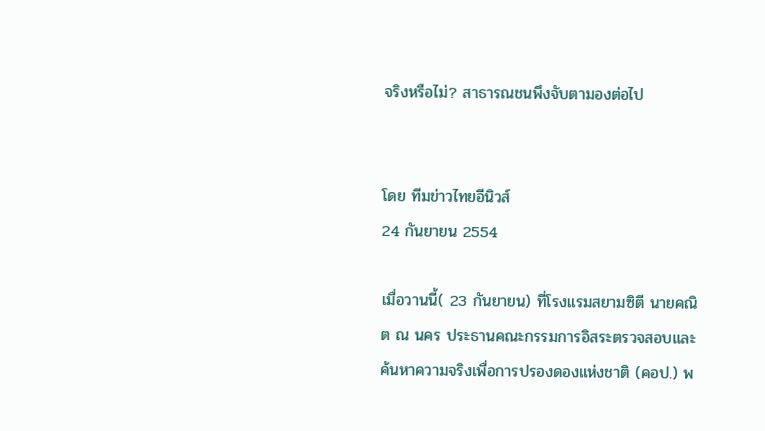จริงหรือไม่? สาธารณชนพึงจับตามองต่อไป


โดย ทีมข่าวไทยอีนิวส์
24 กันยายน 2554

เมื่อวานนี้( 23 กันยายน) ที่โรงแรมสยามซิตี นายคณิต ณ นคร ประธานคณะกรรมการอิสระตรวจสอบและค้นหาความจริงเพื่อการปรองดองแห่งชาติ (คอป.) พ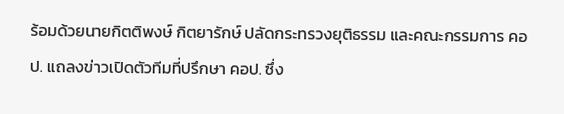ร้อมด้วยนายกิตติพงษ์ กิตยารักษ์ ปลัดกระทรวงยุติธรรม และคณะกรรมการ คอป. แถลงข่าวเปิดตัวทีมที่ปรึกษา คอป. ซึ่ง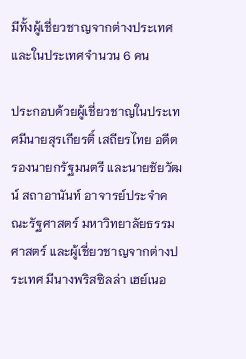มีทั้งผู้เชี่ยวชาญจากต่างประเทศและในประเทศจำนวน 6 คน

ประกอบด้วยผู้เชี่ยวชาญในประเทศมีนายสุรเกียรติ์ เสถียรไทย อดีตรองนายกรัฐมนตรี และนายชัยวัฒน์ สถาอานันท์ อาจารย์ประจำคณะรัฐศาสตร์ มหาวิทยาลัยธรรมศาสตร์ และผู้เชี่ยวชาญจากต่างประเทศ มีนางพริสซิลล่า เฮย์เนอ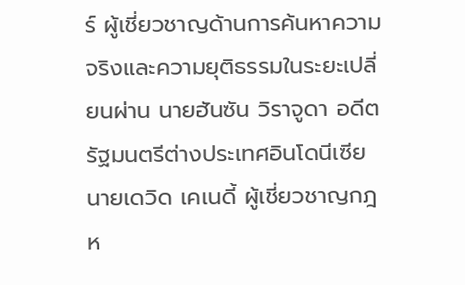ร์ ผู้เชี่ยวชาญด้านการค้นหาความจริงและความยุติธรรมในระยะเปลี่ยนผ่าน นายฮันซัน วิราจูดา อดีตรัฐมนตรีต่างประเทศอินโดนีเซีย นายเดวิด เคเนดี้ ผู้เชี่ยวชาญกฎห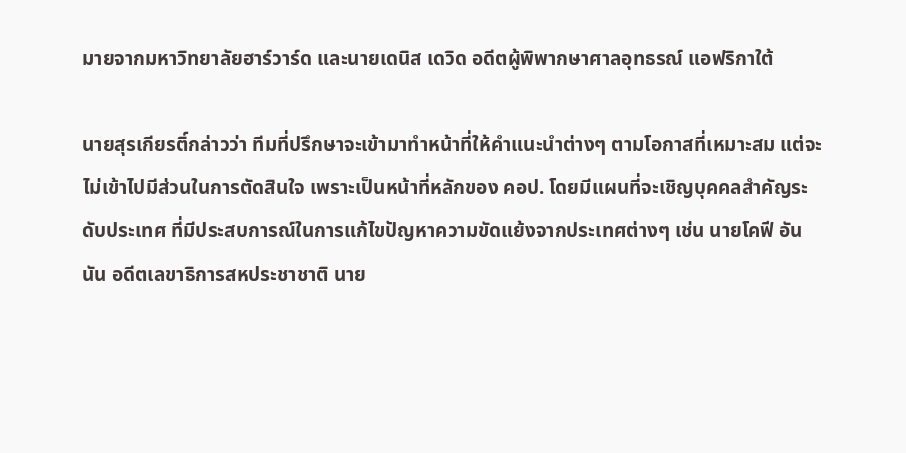มายจากมหาวิทยาลัยฮาร์วาร์ด และนายเดนิส เดวิด อดีตผู้พิพากษาศาลอุทธรณ์ แอฟริกาใต้

นายสุรเกียรติ์กล่าวว่า ทีมที่ปรึกษาจะเข้ามาทำหน้าที่ให้คำแนะนำต่างๆ ตามโอกาสที่เหมาะสม แต่จะไม่เข้าไปมีส่วนในการตัดสินใจ เพราะเป็นหน้าที่หลักของ คอป. โดยมีแผนที่จะเชิญบุคคลสำคัญระดับประเทศ ที่มีประสบการณ์ในการแก้ไขปัญหาความขัดแย้งจากประเทศต่างๆ เช่น นายโคฟี อันนัน อดีตเลขาธิการสหประชาชาติ นาย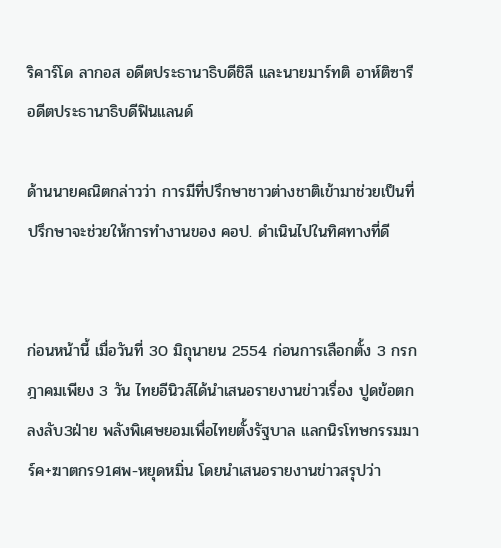ริคาร์โด ลากอส อดีตประธานาธิบดีชิลี และนายมาร์ทติ อาห์ติซารี อดีตประธานาธิบดีฟินแลนด์

ด้านนายคณิตกล่าวว่า การมีที่ปรึกษาชาวต่างชาติเข้ามาช่วยเป็นที่ปรึกษาจะช่วยให้การทำงานของ คอป. ดำเนินไปในทิศทางที่ดี


ก่อนหน้านี้ เมื่อวันที่ 30 มิถุนายน 2554 ก่อนการเลือกตั้ง 3 กรกฎาคมเพียง 3 วัน ไทยอีนิวส์ได้นำเสนอรายงานข่าวเรื่อง ปูดข้อตกลงลับ3ฝ่าย พลังพิเศษยอมเพื่อไทยตั้งรัฐบาล แลกนิรโทษกรรมมาร์ค+ฆาตกร91ศพ-หยุดหมิ่น โดยนำเสนอรายงานข่าวสรุปว่า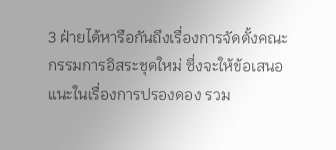3 ฝ่ายได้หารือกันถึงเรื่องการจัดตั้งคณะกรรมการอิสระชุดใหม่ ซึ่งจะให้ข้อเสนอแนะในเรื่องการปรองดอง รวม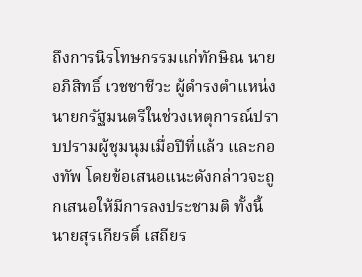ถึงการนิรโทษกรรมแก่ทักษิณ นายอภิสิทธิ์ เวชชาชีวะ ผู้ดำรงตำแหน่งนายกรัฐมนตรีในช่วงเหตุการณ์ปราบปรามผู้ชุมนุมเมื่อปีที่แล้ว และกองทัพ โดยข้อเสนอแนะดังกล่าวจะถูกเสนอให้มีการลงประชามติ ทั้งนี้ นายสุรเกียรติ์ เสถียร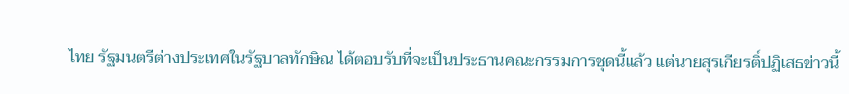ไทย รัฐมนตรีต่างประเทศในรัฐบาลทักษิณ ได้ตอบรับที่จะเป็นประธานคณะกรรมการชุดนี้แล้ว แต่นายสุรเกียรติ์ปฏิเสธข่าวนี้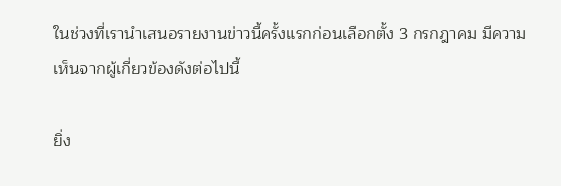ในช่วงที่เรานำเสนอรายงานข่าวนี้ครั้งแรกก่อนเลือกตั้ง 3 กรกฎาคม มีความเห็นจากผู้เกี่ยวข้องดังต่อไปนี้

ยิ่ง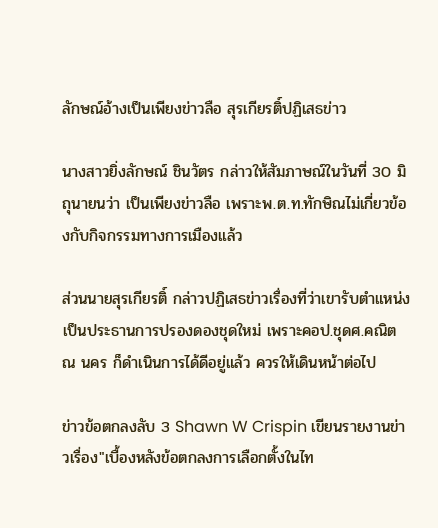ลักษณ์อ้างเป็นเพียงข่าวลือ สุรเกียรติ์ปฏิเสธข่าว

นางสาวยิ่งลักษณ์ ชินวัตร กล่าวให้สัมภาษณ์ในวันที่ 30 มิถุนายนว่า เป็นเพียงข่าวลือ เพราะพ.ต.ท.ทักษิณไม่เกี่ยวข้องกับกิจกรรมทางการเมืองแล้ว

ส่วนนายสุรเกียรติ์ กล่าวปฏิเสธข่าวเรื่องที่ว่าเขารับตำแหน่งเป็นประธานการปรองดองชุดใหม่ เพราะคอป.ชุดศ.คณิต ณ นคร ก็ดำเนินการได้ดีอยู่แล้ว ควรให้เดินหน้าต่อไป

ข่าวข้อตกลงลับ 3 Shawn W Crispin เขียนรายงานข่าวเรื่อง"เบื้องหลังข้อตกลงการเลือกตั้งในไท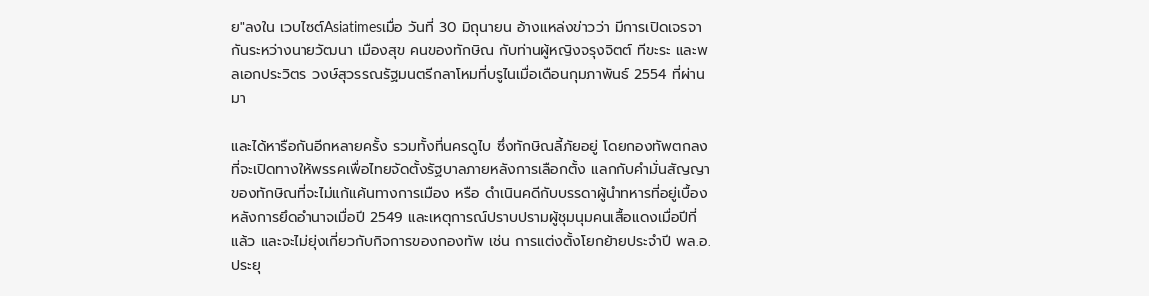ย"ลงใน เวบไซต์Asiatimesเมื่อ วันที่ 30 มิถุนายน อ้างแหล่งข่าวว่า มีการเปิดเจรจากันระหว่างนายวัฒนา เมืองสุข คนของทักษิณ กับท่านผู้หญิงจรุงจิตต์ ทีขะระ และพลเอกประวิตร วงษ์สุวรรณรัฐมนตรีกลาโหมที่บรูไนเมื่อเดือนกุมภาพันธ์ 2554 ที่ผ่านมา

และได้หารือกันอีกหลายครั้ง รวมทั้งที่นครดูไบ ซึ่งทักษิณลี้ภัยอยู่ โดยกองทัพตกลงที่จะเปิดทางให้พรรคเพื่อไทยจัดตั้งรัฐบาลภายหลังการเลือกตั้ง แลกกับคำมั่นสัญญาของทักษิณที่จะไม่แก้แค้นทางการเมือง หรือ ดำเนินคดีกับบรรดาผู้นำทหารที่อยู่เบื้องหลังการยึดอำนาจเมื่อปี 2549 และเหตุการณ์ปราบปรามผู้ชุมนุมคนเสื้อแดงเมื่อปีที่แล้ว และจะไม่ยุ่งเกี่ยวกับกิจการของกองทัพ เช่น การแต่งตั้งโยกย้ายประจำปี พล.อ.ประยุ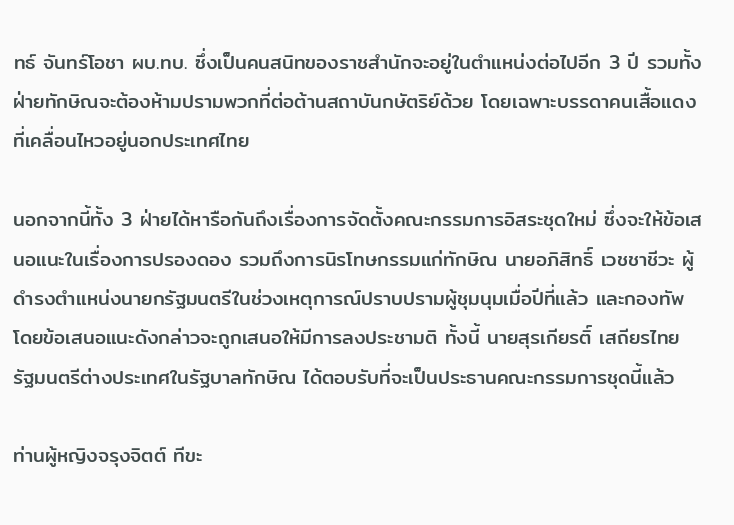ทธ์ จันทร์โอชา ผบ.ทบ. ซึ่งเป็นคนสนิทของราชสำนักจะอยู่ในตำแหน่งต่อไปอีก 3 ปี รวมทั้งฝ่ายทักษิณจะต้องห้ามปรามพวกที่ต่อต้านสถาบันกษัตริย์ด้วย โดยเฉพาะบรรดาคนเสื้อแดงที่เคลื่อนไหวอยู่นอกประเทศไทย

นอกจากนี้ทั้ง 3 ฝ่ายได้หารือกันถึงเรื่องการจัดตั้งคณะกรรมการอิสระชุดใหม่ ซึ่งจะให้ข้อเสนอแนะในเรื่องการปรองดอง รวมถึงการนิรโทษกรรมแก่ทักษิณ นายอภิสิทธิ์ เวชชาชีวะ ผู้ดำรงตำแหน่งนายกรัฐมนตรีในช่วงเหตุการณ์ปราบปรามผู้ชุมนุมเมื่อปีที่แล้ว และกองทัพ โดยข้อเสนอแนะดังกล่าวจะถูกเสนอให้มีการลงประชามติ ทั้งนี้ นายสุรเกียรติ์ เสถียรไทย รัฐมนตรีต่างประเทศในรัฐบาลทักษิณ ได้ตอบรับที่จะเป็นประธานคณะกรรมการชุดนี้แล้ว

ท่านผู้หญิงจรุงจิตต์ ทีขะ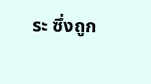ระ ซึ่งถูก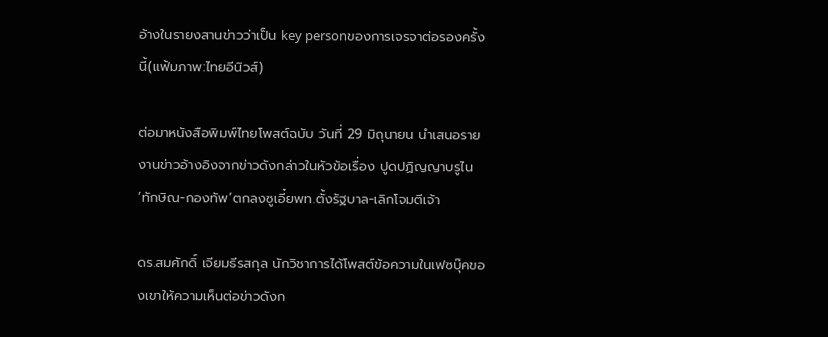อ้างในรายงสานข่าวว่าเป็น key personของการเจรจาต่อรองครั้งนี้(แฟ้มภาพ:ไทยอีนิวส์)

ต่อมาหนังสือพิมพ์ไทยโพสต์ฉบับ วันที่ 29 มิถุนายน นำเสนอรายงานข่าวอ้างอิงจากข่าวดังกล่าวในหัวข้อเรื่อง ปูดปฏิญญาบรูไน ‘ทักษิณ-กองทัพ’ตกลงซูเอี๋ยพท.ตั้งรัฐบาล-เลิกโจมตีเจ้า

ดร.สมศักดิ์ เจียมธีรสกุล นักวิชาการได้โพสต์ข้อความในเฟซบุ๊คของเขาให้ความเห็นต่อข่าวดังก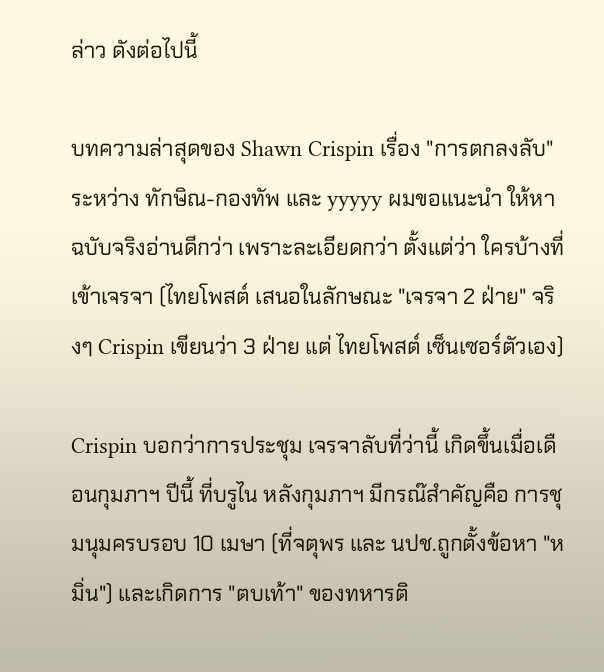ล่าว ดังต่อไปนี้

บทความล่าสุดของ Shawn Crispin เรื่อง "การตกลงลับ" ระหว่าง ทักษิณ-กองทัพ และ yyyyy ผมขอแนะนำ ให้หาฉบับจริงอ่านดีกว่า เพราะละเอียดกว่า ตั้งแต่ว่า ใครบ้างที่เข้าเจรจา (ไทยโพสต์ เสนอในลักษณะ "เจรจา 2 ฝ่าย" จริงๆ Crispin เขียนว่า 3 ฝ่าย แต่ ไทยโพสต์ เซ็นเซอร์ตัวเอง)

Crispin บอกว่าการประชุม เจรจาลับที่ว่านี้ เกิดขึ้นเมื่อเดือนกุมภาฯ ปีนี้ ที่บรูไน หลังกุมภาฯ มีกรณ๊สำคัญคือ การชุมนุมครบรอบ 10 เมษา (ที่จตุพร และ นปช.ถูกตั้งข้อหา "หมิ่น") และเกิดการ "ตบเท้า" ของทหารติ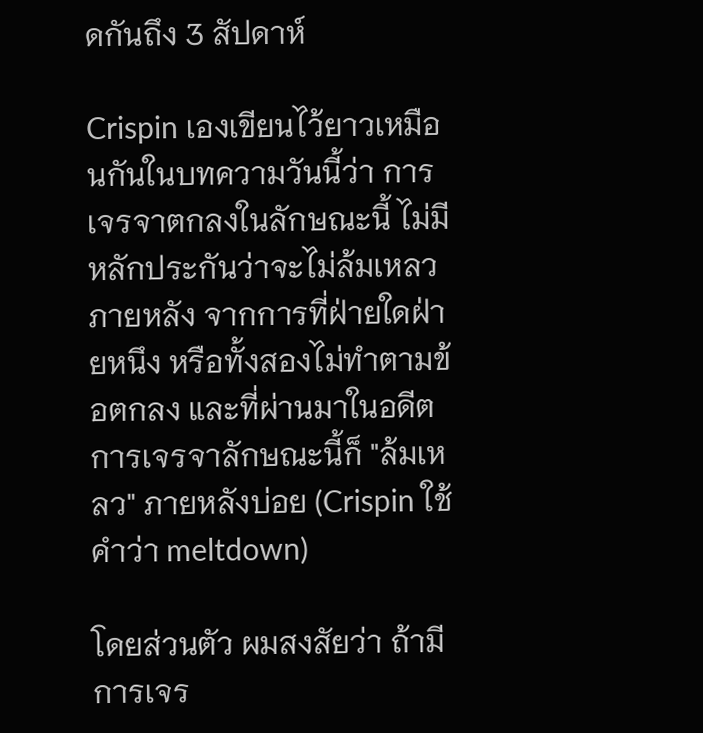ดกันถึง 3 สัปดาห์

Crispin เองเขียนไว้ยาวเหมือนกันในบทความวันนี้ว่า การเจรจาตกลงในลักษณะนี้ ไม่มีหลักประกันว่าจะไม่ล้มเหลวภายหลัง จากการที่ฝ่ายใดฝ่ายหนึง หรือทั้งสองไม่ทำตามข้อตกลง และที่ผ่านมาในอดีตการเจรจาลักษณะนี้ก็ "ล้มเหลว" ภายหลังบ่อย (Crispin ใช้คำว่า meltdown)

โดยส่วนตัว ผมสงสัยว่า ถ้ามีการเจร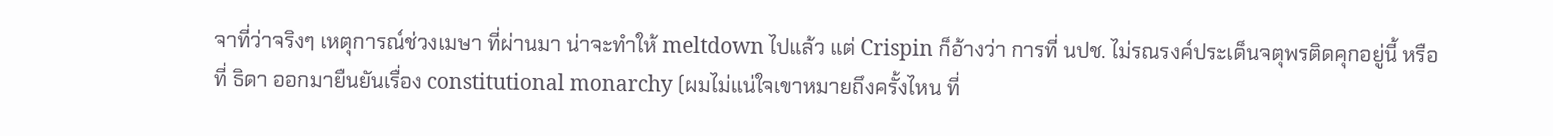จาที่ว่าจริงๆ เหตุการณ์ช่วงเมษา ที่ผ่านมา น่าจะทำให้ meltdown ไปแล้ว แต่ Crispin ก็อ้างว่า การที่ นปช. ไม่รณรงค์ประเด็นจตุพรติดคุกอยู่นี้ หรือที่ ธิดา ออกมายืนยันเรื่อง constitutional monarchy (ผมไม่แน่ใจเขาหมายถึงครั้งไหน ที่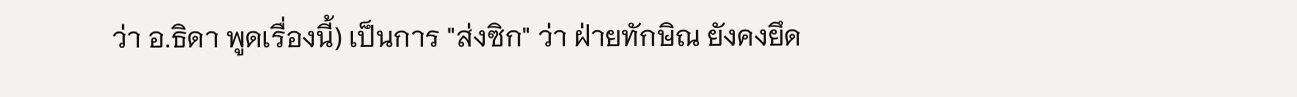ว่า อ.ธิดา พูดเรื่องนี้) เป็นการ "ส่งซิก" ว่า ฝ่ายทักษิณ ยังคงยึด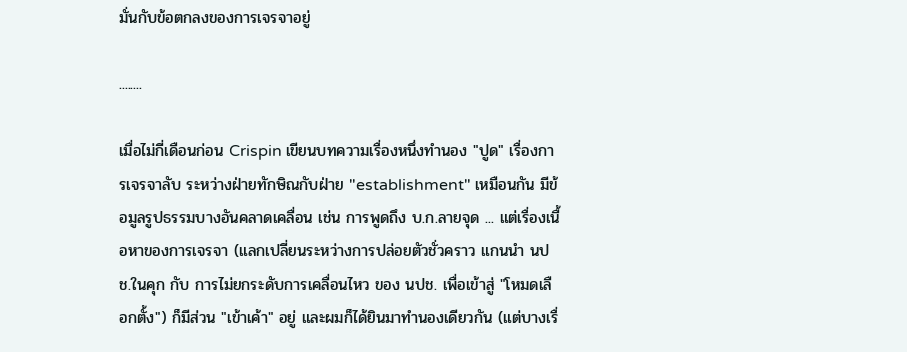มั่นกับข้อตกลงของการเจรจาอยู่

........

เมื่อไม่กี่เดือนก่อน Crispin เขียนบทความเรื่องหนึ่งทำนอง "ปูด" เรื่องการเจรจาลับ ระหว่างฝ่ายทักษิณกับฝ่าย "establishment" เหมือนกัน มีข้อมูลรูปธรรมบางอันคลาดเคลื่อน เช่น การพูดถึง บ.ก.ลายจุด ... แต่เรื่องเนื้อหาของการเจรจา (แลกเปลี่ยนระหว่างการปล่อยตัวชั่วคราว แกนนำ นปช.ในคุก กับ การไม่ยกระดับการเคลื่อนไหว ของ นปช. เพื่อเข้าสู่ "โหมดเลือกตั้ง") ก็มีส่วน "เข้าเค้า" อยู่ และผมก็ได้ยินมาทำนองเดียวกัน (แต่บางเรื่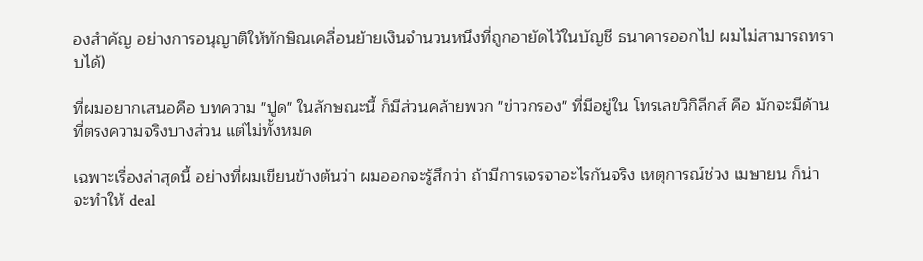องสำคัญ อย่างการอนุญาติให้ทักษิณเคลื่อนย้ายเงินจำนวนหนึงที่ถูกอายัดไว้ในบัญชี ธนาคารออกไป ผมไม่สามารถทราบได้)

ที่ผมอยากเสนอคือ บทความ "ปูด" ในลักษณะนี้ ก็มีส่วนคล้ายพวก "ข่าวกรอง" ที่มีอยู่ใน โทรเลขวิกิลีกส์ คือ มักจะมีด้านที่ตรงความจริงบางส่วน แต่ไม่ทั้งหมด

เฉพาะเรื่องล่าสุดนี้ อย่างที่ผมเขียนข้างต้นว่า ผมออกจะรู้สึกว่า ถ้ามีการเจรจาอะไรกันจริง เหตุการณ์ช่วง เมษายน ก็น่าจะทำให้ deal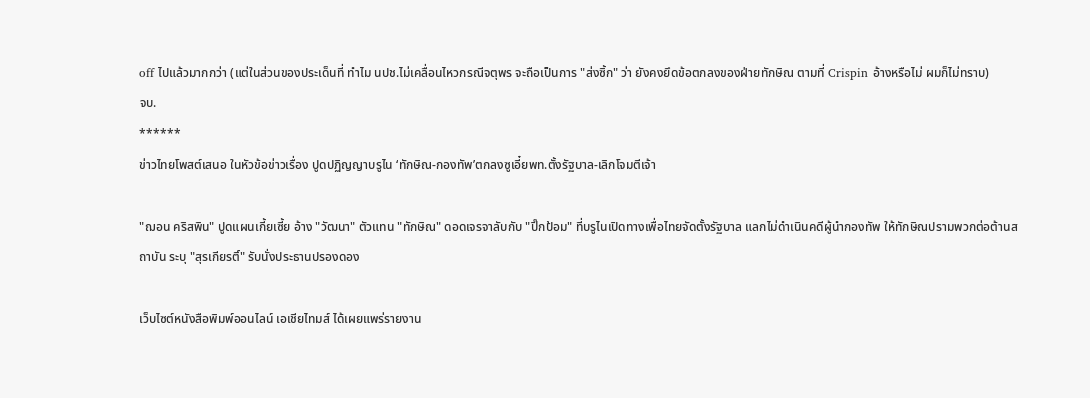off ไปแล้วมากกว่า (แต่ในส่วนของประเด็นที่ ทำไม นปช.ไม่เคลื่อนไหวกรณีจตุพร จะถือเป็นการ "ส่งซิ้ก" ว่า ยังคงยึดข้อตกลงของฝ่ายทักษิณ ตามที่ Crispin อ้างหรือไม่ ผมก็ไม่ทราบ)
จบ.
******
ข่าวไทยโพสต์เสนอ ในหัวข้อข่าวเรื่อง ปูดปฏิญญาบรูไน ‘ทักษิณ-กองทัพ’ตกลงซูเอี๋ยพท.ตั้งรัฐบาล-เลิกโจมตีเจ้า

"ฌอน คริสพิน" ปูดแผนเกี้ยเซี้ย อ้าง "วัฒนา" ตัวแทน "ทักษิณ" ดอดเจรจาลับกับ "ปิ๊กป้อม" ที่บรูไนเปิดทางเพื่อไทยจัดตั้งรัฐบาล แลกไม่ดำเนินคดีผู้นำกองทัพ ให้ทักษิณปรามพวกต่อต้านสถาบัน ระบุ "สุรเกียรติ์" รับนั่งประธานปรองดอง

เว็บไซต์หนังสือพิมพ์ออนไลน์ เอเชียไทมส์ ได้เผยแพร่รายงาน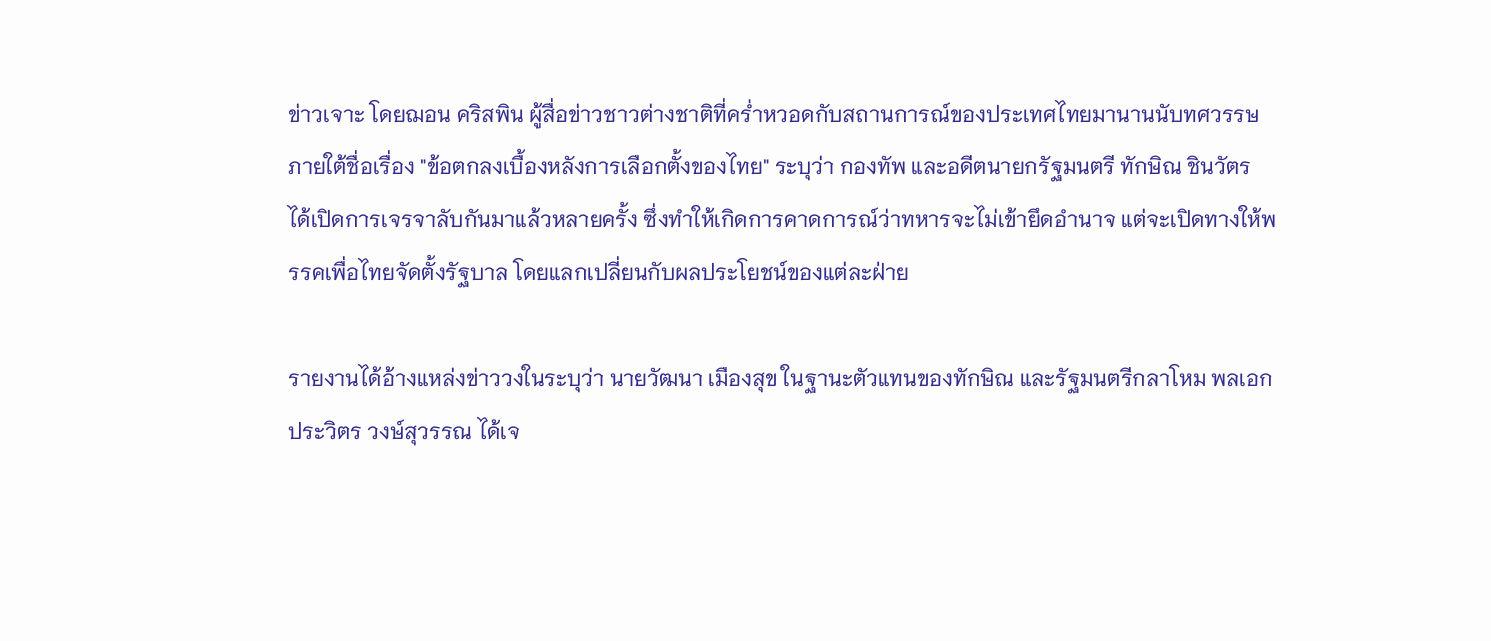ข่าวเจาะ โดยฌอน คริสพิน ผู้สื่อข่าวชาวต่างชาติที่คร่ำหวอดกับสถานการณ์ของประเทศไทยมานานนับทศวรรษ ภายใต้ชื่อเรื่อง "ข้อตกลงเบื้องหลังการเลือกตั้งของไทย" ระบุว่า กองทัพ และอดีตนายกรัฐมนตรี ทักษิณ ชินวัตร ได้เปิดการเจรจาลับกันมาแล้วหลายครั้ง ซึ่งทำให้เกิดการคาดการณ์ว่าทหารจะไม่เข้ายึดอำนาจ แต่จะเปิดทางให้พรรคเพื่อไทยจัดตั้งรัฐบาล โดยแลกเปลี่ยนกับผลประโยชน์ของแต่ละฝ่าย

รายงานได้อ้างแหล่งข่าววงในระบุว่า นายวัฒนา เมืองสุข ในฐานะตัวแทนของทักษิณ และรัฐมนตรีกลาโหม พลเอกประวิตร วงษ์สุวรรณ ได้เจ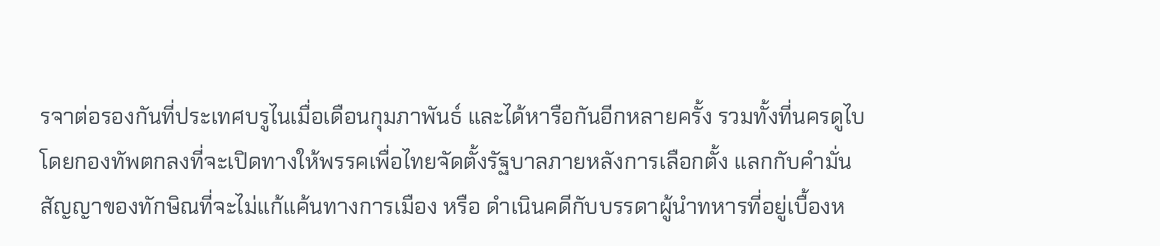รจาต่อรองกันที่ประเทศบรูไนเมื่อเดือนกุมภาพันธ์ และได้หารือกันอีกหลายครั้ง รวมทั้งที่นครดูไบ โดยกองทัพตกลงที่จะเปิดทางให้พรรคเพื่อไทยจัดตั้งรัฐบาลภายหลังการเลือกตั้ง แลกกับคำมั่นสัญญาของทักษิณที่จะไม่แก้แค้นทางการเมือง หรือ ดำเนินคดีกับบรรดาผู้นำทหารที่อยู่เบื้องห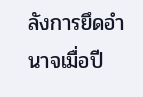ลังการยึดอำนาจเมื่อปี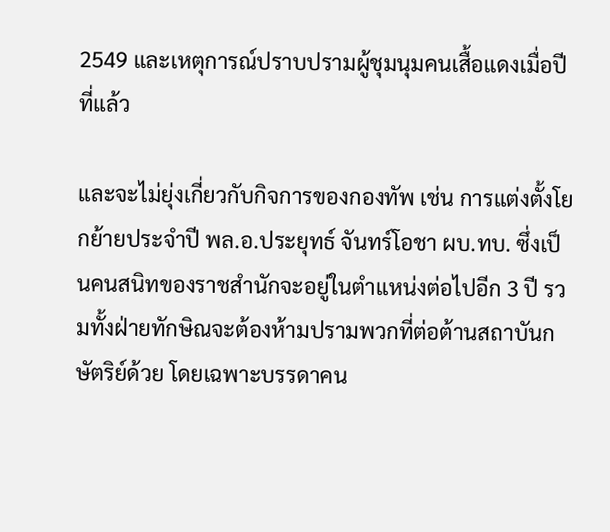2549 และเหตุการณ์ปราบปรามผู้ชุมนุมคนเสื้อแดงเมื่อปีที่แล้ว

และจะไม่ยุ่งเกี่ยวกับกิจการของกองทัพ เช่น การแต่งตั้งโยกย้ายประจำปี พล.อ.ประยุทธ์ จันทร์โอชา ผบ.ทบ. ซึ่งเป็นคนสนิทของราชสำนักจะอยู่ในตำแหน่งต่อไปอีก 3 ปี รวมทั้งฝ่ายทักษิณจะต้องห้ามปรามพวกที่ต่อต้านสถาบันกษัตริย์ด้วย โดยเฉพาะบรรดาคน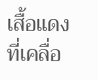เสื้อแดงที่เคลื่อ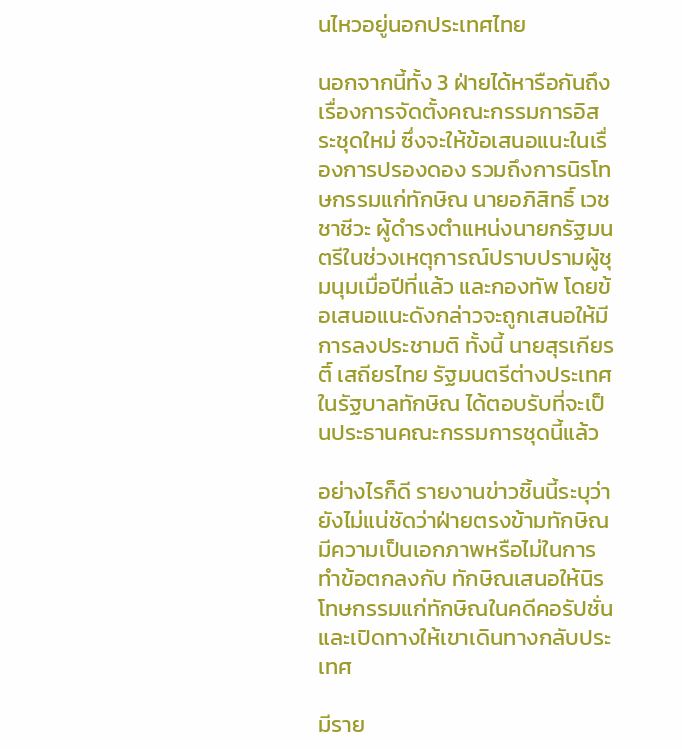นไหวอยู่นอกประเทศไทย

นอกจากนี้ทั้ง 3 ฝ่ายได้หารือกันถึงเรื่องการจัดตั้งคณะกรรมการอิสระชุดใหม่ ซึ่งจะให้ข้อเสนอแนะในเรื่องการปรองดอง รวมถึงการนิรโทษกรรมแก่ทักษิณ นายอภิสิทธิ์ เวชชาชีวะ ผู้ดำรงตำแหน่งนายกรัฐมนตรีในช่วงเหตุการณ์ปราบปรามผู้ชุมนุมเมื่อปีที่แล้ว และกองทัพ โดยข้อเสนอแนะดังกล่าวจะถูกเสนอให้มีการลงประชามติ ทั้งนี้ นายสุรเกียรติ์ เสถียรไทย รัฐมนตรีต่างประเทศในรัฐบาลทักษิณ ได้ตอบรับที่จะเป็นประธานคณะกรรมการชุดนี้แล้ว

อย่างไรก็ดี รายงานข่าวชิ้นนี้ระบุว่า ยังไม่แน่ชัดว่าฝ่ายตรงข้ามทักษิณมีความเป็นเอกภาพหรือไม่ในการทำข้อตกลงกับ ทักษิณเสนอให้นิรโทษกรรมแก่ทักษิณในคดีคอรัปชั่น และเปิดทางให้เขาเดินทางกลับประเทศ

มีราย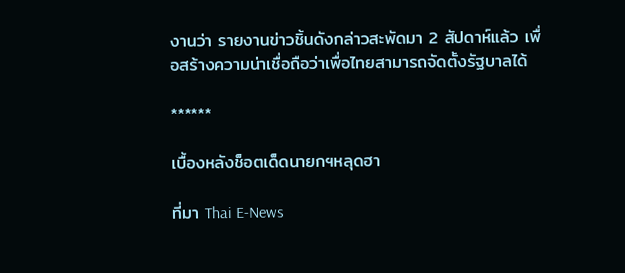งานว่า รายงานข่าวชิ้นดังกล่าวสะพัดมา 2 สัปดาห์แล้ว เพื่อสร้างความน่าเชื่อถือว่าเพื่อไทยสามารถจัดตั้งรัฐบาลได้

******

เบื้องหลังช็อตเด็ดนายกฯหลุดฮา

ที่มา Thai E-News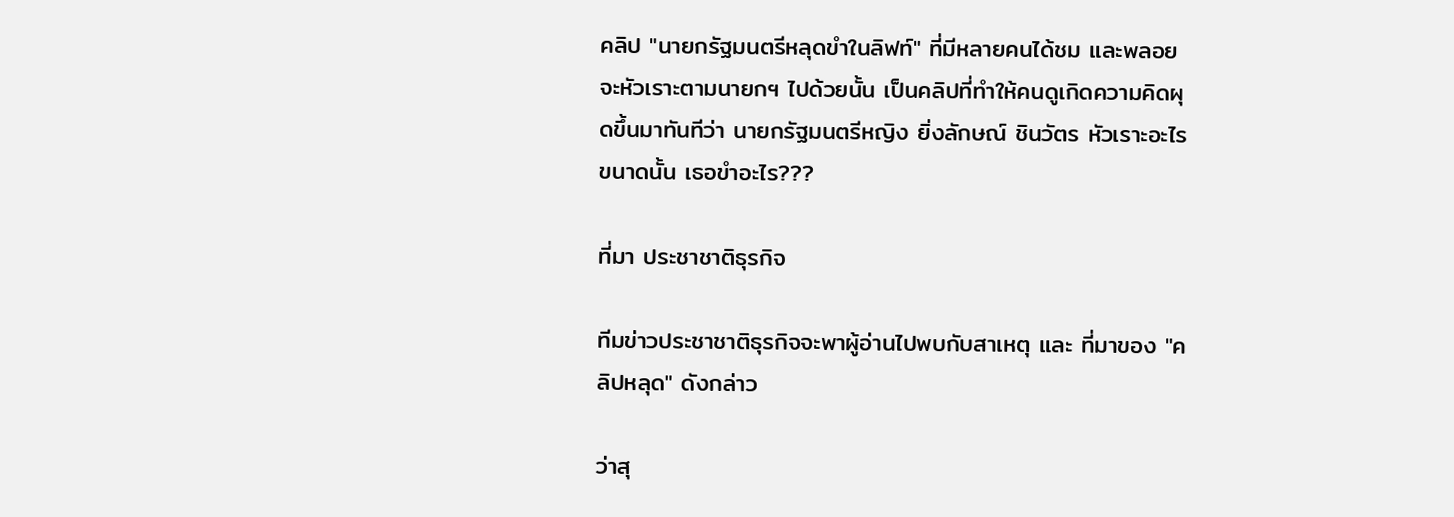คลิป "นายกรัฐมนตรีหลุดขำในลิฟท์" ที่มีหลายคนได้ชม และพลอยจะหัวเราะตามนายกฯ ไปด้วยนั้น เป็นคลิปที่ทำให้คนดูเกิดความคิดผุดขึ้นมาทันทีว่า นายกรัฐมนตรีหญิง ยิ่งลักษณ์ ชินวัตร หัวเราะอะไรขนาดนั้น เธอขำอะไร???

ที่มา ประชาชาติธุรกิจ

ทีมข่าวประชาชาติธุรกิจจะพาผู้อ่านไปพบกับสาเหตุ และ ที่มาของ "คลิปหลุด" ดังกล่าว

ว่าสุ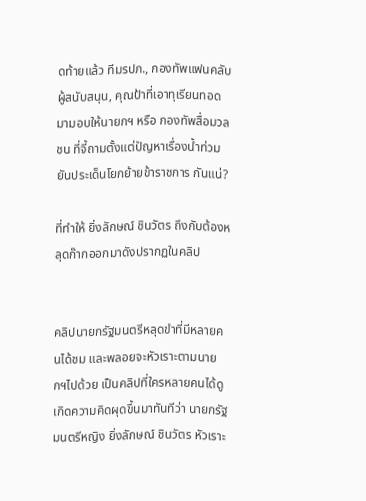ดท้ายแล้ว ทีมรปภ., กองทัพแฟนคลับผู้สนับสนุน, คุณป้าที่เอาทุเรียนทอดมามอบให้นายกฯ หรือ กองทัพสื่อมวลชน ที่จี้ถามตั้งแต่ปัญหาเรื่องน้ำท่วมยันประเด็นโยกย้ายข้าราชการ กันแน่?

ที่ทำให้ ยิ่งลักษณ์ ชินวัตร ถึงกับต้องหลุดก๊ากออกมาดังปรากฏในคลิป


คลิปนายกรัฐมนตรีหลุดขำที่มีหลายคนได้ชม และพลอยจะหัวเราะตามนายกฯไปด้วย เป็นคลิปที่ใครหลายคนได้ดู เกิดความคิดผุดขึ้นมาทันทีว่า นายกรัฐมนตรีหญิง ยิ่งลักษณ์ ชินวัตร หัวเราะ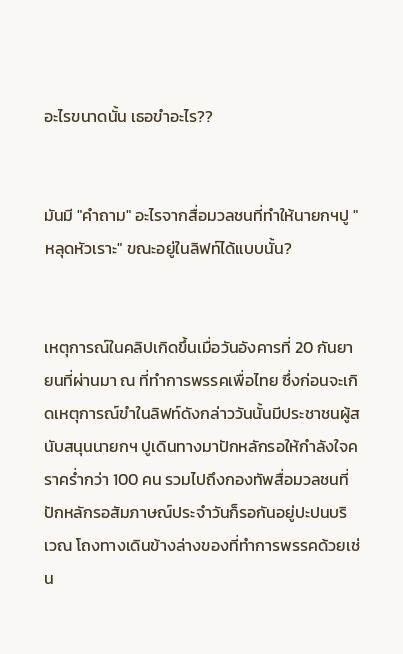อะไรขนาดนั้น เธอขำอะไร??


มันมี "คำถาม" อะไรจากสื่อมวลชนที่ทำให้นายกฯปู "หลุดหัวเราะ" ขณะอยู่ในลิฟท์ได้แบบนั้น?


เหตุการณ์ในคลิปเกิดขึ้นเมื่อวันอังคารที่ 20 กันยายนที่ผ่านมา ณ ที่ทำการพรรคเพื่อไทย ซึ่งก่อนจะเกิดเหตุการณ์ขำในลิฟท์ดังกล่าววันนั้นมีประชาชนผู้สนับสนุนนายกฯ ปูเดินทางมาปักหลักรอให้กำลังใจคราคร่ำกว่า 100 คน รวมไปถึงกองทัพสื่อมวลชนที่ปักหลักรอสัมภาษณ์ประจำวันก็รอกันอยู่ปะปนบริเวณ โถงทางเดินข้างล่างของที่ทำการพรรคด้วยเช่น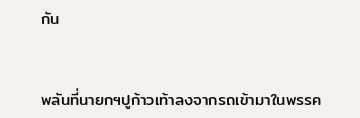กัน


พลันที่นายกฯปูก้าวเท้าลงจากรถเข้ามาในพรรค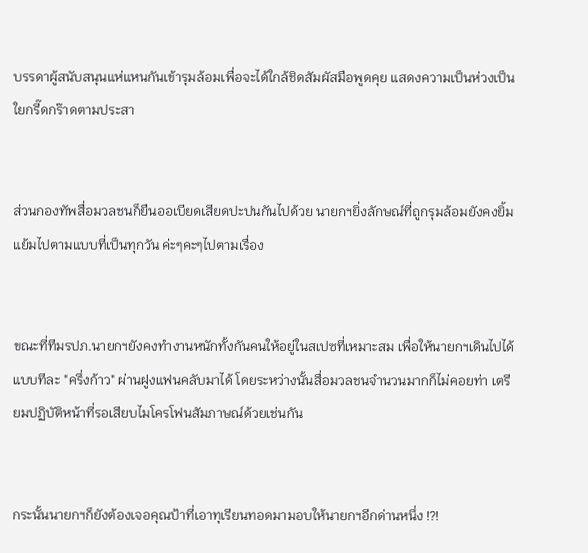บรรดาผู้สนับสนุนแห่แหนกันเข้ารุมล้อมเพื่อจะได้ใกล้ชิดสัมผัสมือพูดคุย แสดงความเป็นห่วงเป็นใยกรี๊ดกร๊าดตามประสา


ส่วนกองทัพสื่อมวลชนก็ยืนออเบียดเสียดปะปนกันไปด้วย นายกฯยิ่งลักษณ์ที่ถูกรุมล้อมยังคงยิ้มแย้มไปตามแบบที่เป็นทุกวัน ค่ะๆคะๆไปตามเรื่อง


ขณะที่ทีมรปภ.นายกฯยังคงทำงานหนักทั้งกันคนให้อยู่ในสเปซที่เหมาะสม เพื่อให้นายกฯเดินไปได้แบบทีละ "ครึ่งก้าว" ผ่านฝูงแฟนคลับมาได้ โดยระหว่างนั้นสื่อมวลชนจำนวนมากก็ไม่คอยท่า เตรียมปฏิบัติหน้าที่รอเสียบไมโครโฟนสัมภาษณ์ด้วยเช่นกัน


กระนั้นนายกฯก็ยังต้องเจอคุณป้าที่เอาทุเรียนทอดมามอบให้นายกฯอีกด่านหนึ่ง !?!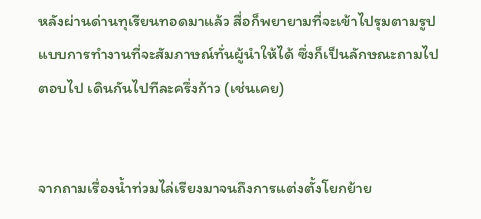หลังผ่านด่านทุเรียนทอดมาแล้ว สื่อก็พยายามที่จะเข้าไปรุมตามรูปแบบการทำงานที่จะสัมภาษณ์ทั่นผู้นำให้ได้ ซึ่งก็เป็นลักษณะถามไปตอบไป เดินกันไปทีละครึ่งก้าว (เช่นเคย)


จากถามเรื่องน้ำท่วมไล่เรียงมาจนถึงการแต่งตั้งโยกย้าย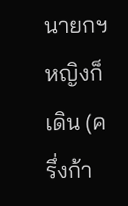นายกฯหญิงก็เดิน (ครึ่งก้า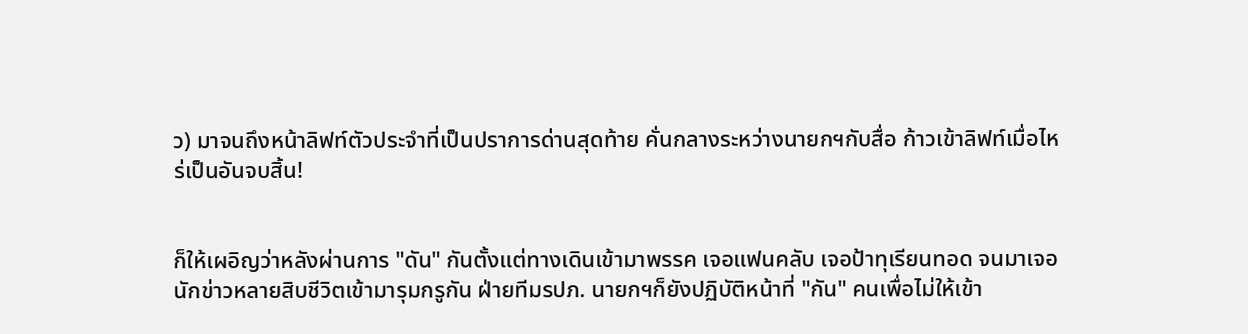ว) มาจนถึงหน้าลิฟท์ตัวประจำที่เป็นปราการด่านสุดท้าย คั่นกลางระหว่างนายกฯกับสื่อ ก้าวเข้าลิฟท์เมื่อไหร่เป็นอันจบสิ้น!


ก็ให้เผอิญว่าหลังผ่านการ "ดัน" กันตั้งแต่ทางเดินเข้ามาพรรค เจอแฟนคลับ เจอป้าทุเรียนทอด จนมาเจอนักข่าวหลายสิบชีวิตเข้ามารุมกรูกัน ฝ่ายทีมรปภ. นายกฯก็ยังปฏิบัติหน้าที่ "กัน" คนเพื่อไม่ให้เข้า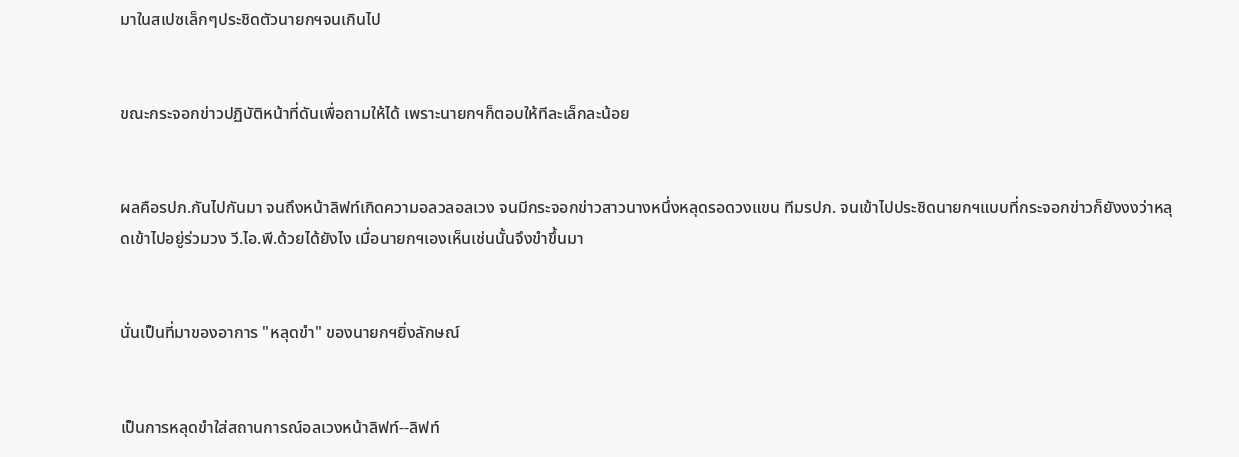มาในสเปซเล็กๆประชิดตัวนายกฯจนเกินไป


ขณะกระจอกข่าวปฏิบัติหน้าที่ดันเพื่อถามให้ได้ เพราะนายกฯก็ตอบให้ทีละเล็กละน้อย


ผลคือรปภ.กันไปกันมา จนถึงหน้าลิฟท์เกิดความอลวลอลเวง จนมีกระจอกข่าวสาวนางหนึ่งหลุดรอดวงแขน ทีมรปภ. จนเข้าไปประชิดนายกฯแบบที่กระจอกข่าวก็ยังงงว่าหลุดเข้าไปอยู่ร่วมวง วี.ไอ.พี.ด้วยได้ยังไง เมื่อนายกฯเองเห็นเช่นนั้นจึงขำขึ้นมา


นั่นเป็นที่มาของอาการ "หลุดขำ" ของนายกฯยิ่งลักษณ์


เป็นการหลุดขำใส่สถานการณ์อลเวงหน้าลิฟท์--ลิฟท์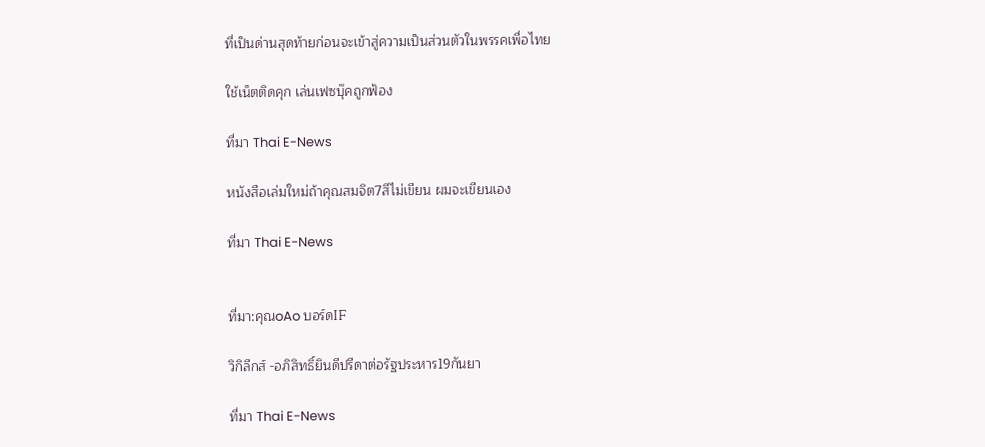ที่เป็นด่านสุดท้ายก่อนจะเข้าสู่ความเป็นส่วนตัวในพรรคเพื่อไทย

ใช้เน็ตติดคุก เล่นเฟซบุ๊คถูกฟ้อง

ที่มา Thai E-News

หนังสือเล่มใหม่ถ้าคุณสมจิต7สีไม่เขียน ผมจะเขียนเอง

ที่มา Thai E-News


ที่มา:คุณoAo บอร์ดIF

วิกิลีกส์ -อภิสิทธิ์ยินดีปรีดาต่อรัฐประหาร19กันยา

ที่มา Thai E-News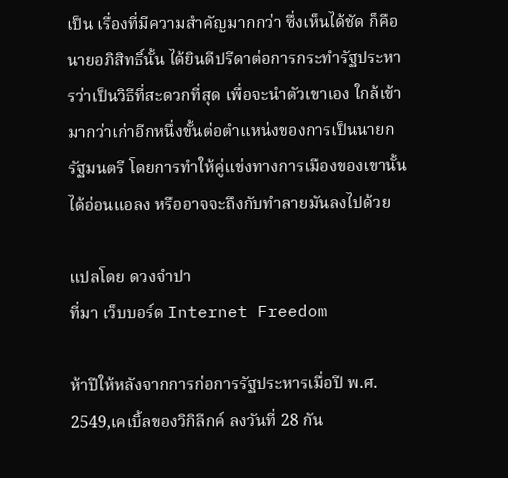เป็น เรื่องที่มีความสำคัญมากกว่า ซึ่งเห็นได้ชัด ก็คือ นายอภิสิทธิ์นั้น ได้ยินดีปรีดาต่อการกระทำรัฐประหารว่าเป็นวิธีที่สะดวกที่สุด เพื่อจะนำตัวเขาเอง ใกล้เข้ามากว่าเก่าอีกหนึ่งขั้นต่อตำแหน่งของการเป็นนายกรัฐมนตรี โดยการทำให้คู่แข่งทางการเมืองของเขานั้นได้อ่อนแอลง หรืออาจจะถึงกับทำลายมันลงไปด้วย

แปลโดย ดวงจำปา
ที่มา เว็บบอร์ด Internet Freedom

ห้าปีให้หลังจากการก่อการรัฐประหารเมื่อปี พ.ศ. 2549,เคเบิ้ลของวิกิลีกค์ ลงวันที่ 28 กัน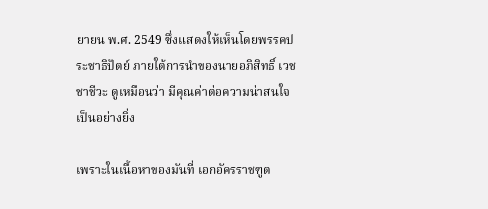ยายน พ.ศ. 2549 ซึ่งแสดงให้เห็นโดยพรรคประชาธิปัตย์ ภายใต้การนำของนายอภิสิทธิ์ เวชชาชีวะ ดูเหมือนว่า มีคุณค่าต่อความน่าสนใจเป็นอย่างยิ่ง

เพราะในเนื้อหาของมันที่ เอกอัครราชฑูต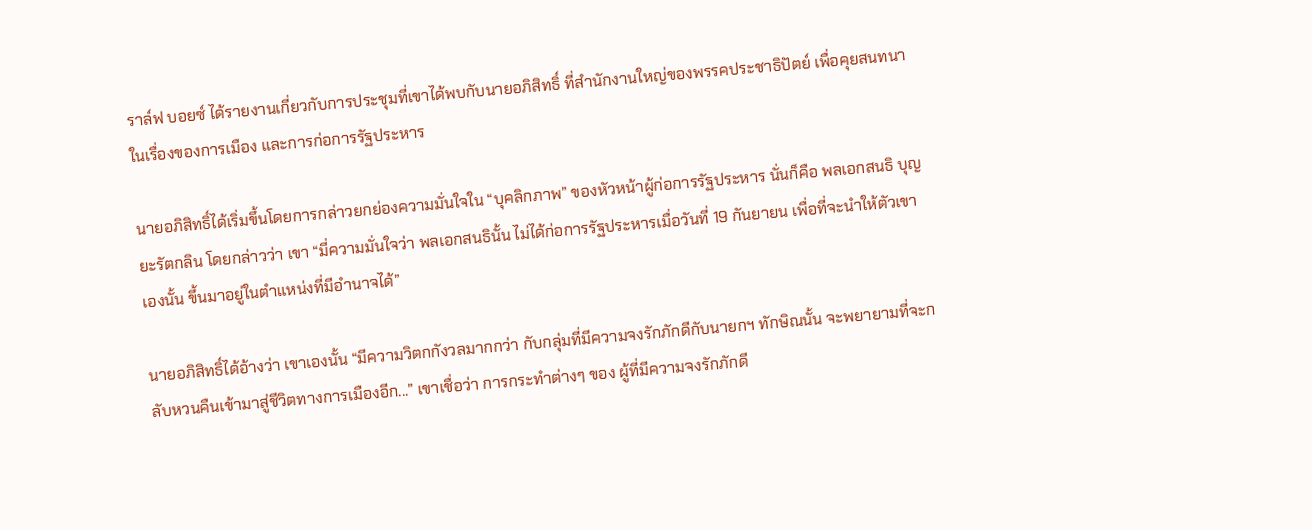ราล์ฟ บอยซ์ ได้รายงานเกี่ยวกับการประชุมที่เขาได้พบกับนายอภิสิทธิ์ ที่สำนักงานใหญ่ของพรรคประชาธิปัตย์ เพื่อคุยสนทนาในเรื่องของการเมือง และการก่อการรัฐประหาร

นายอภิสิทธิ์ได้เริ่มขึ้นโดยการกล่าวยกย่องความมั่นใจใน “บุคลิกภาพ” ของหัวหน้าผู้ก่อการรัฐประหาร นั่นก็คือ พลเอกสนธิ บุญยะรัตกลิน โดยกล่าวว่า เขา “มี่ความมั่นใจว่า พลเอกสนธินั้น ไม่ได้ก่อการรัฐประหารเมื่อวันที่ 19 กันยายน เพื่อที่จะนำให้ตัวเขาเองนั้น ขึ้นมาอยู่ในตำแหน่งที่มีอำนาจได้”

นายอภิสิทธิ์ได้อ้างว่า เขาเองนั้น “มีความวิตกกังวลมากกว่า กับกลุ่มที่มีความจงรักภักดีกับนายกฯ ทักษิณนั้น จะพยายามที่จะกลับหวนคืนเข้ามาสู่ชีวิตทางการเมืองอีก...” เขาเชื่อว่า การกระทำต่างๆ ของ ผู้ที่มีความจงรักภักดี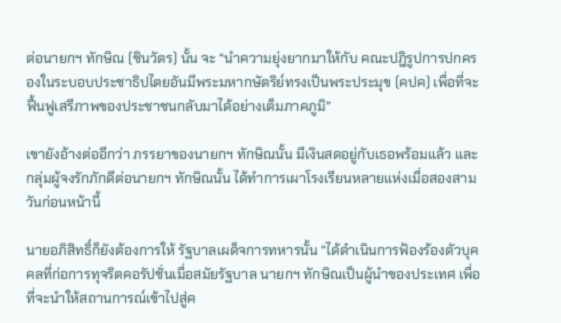ต่อนายกฯ ทักษิณ (ชินวัตร) นั้น จะ “นำความยุ่งยากมาให้กับ คณะปฎิรูปการปกครองในระบอบประชาธิปไตยอันมีพระมหากษัตริย์ทรงเป็นพระประมุข (คปค) เพื่อที่จะฟื้นฟูเสรีภาพของประชาชนกลับมาได้อย่างเต็มภาคภูมิ”

เขายังอ้างต่ออีกว่า ภรรยาของนายกฯ ทักษิณนั้น มีเงินสดอยู่กับเธอพร้อมแล้ว และ กลุ่มผู้จงรักภักดีต่อนายกฯ ทักษิณนั้น ได้ทำการเผาโรงเรียนหลายแห่งเมื่อสองสามวันก่อนหน้านี้

นายอภิสิทธิ์ก็ยังต้องการให้ รัฐบาลเผด็จการทหารนั้น “ได้ดำเนินการฟ้องร้องตัวบุคคลที่ก่อการทุจริตคอรัปชั่นเมื่อสมัยรัฐบาล นายกฯ ทักษิณเป็นผู้นำของประเทศ เพื่อที่จะนำให้สถานการณ์เข้าไปสู่ค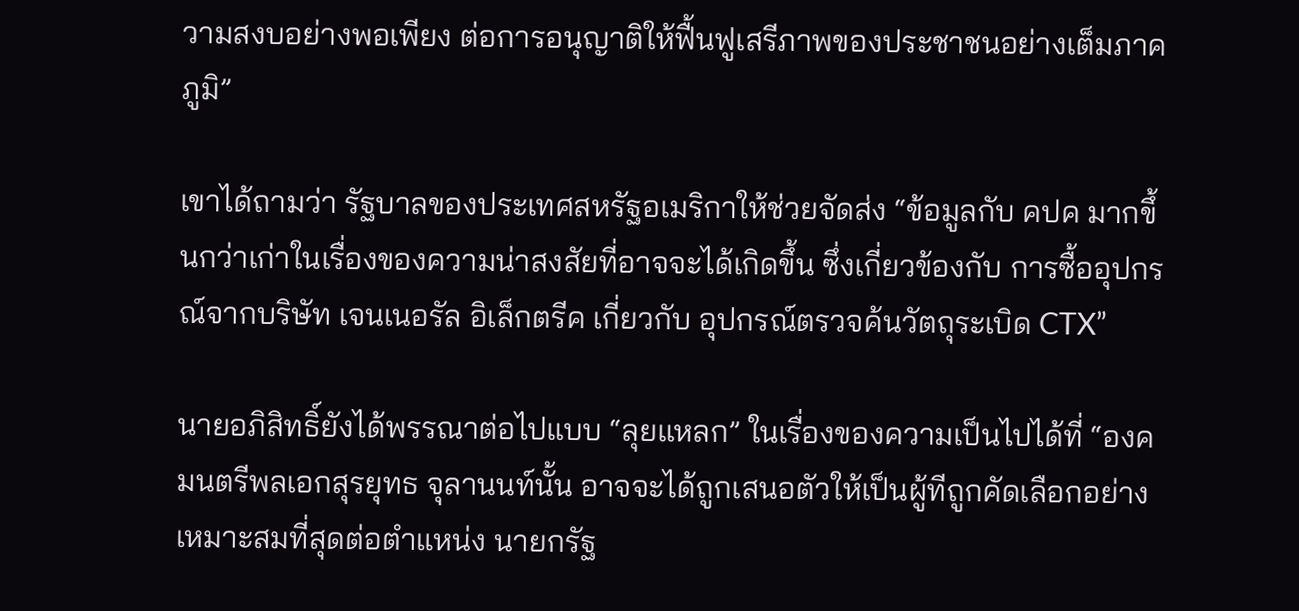วามสงบอย่างพอเพียง ต่อการอนุญาติให้ฟื้นฟูเสรีภาพของประชาชนอย่างเต็มภาคภูมิ”

เขาได้ถามว่า รัฐบาลของประเทศสหรัฐอเมริกาให้ช่วยจัดส่ง “ข้อมูลกับ คปค มากขึ้นกว่าเก่าในเรื่องของความน่าสงสัยที่อาจจะได้เกิดขึ้น ซึ่งเกี่ยวข้องกับ การซื้ออุปกรณ์จากบริษัท เจนเนอรัล อิเล็กตรีค เกี่ยวกับ อุปกรณ์ตรวจค้นวัตถุระเบิด CTX”

นายอภิสิทธิ์ยังได้พรรณาต่อไปแบบ “ลุยแหลก” ในเรื่องของความเป็นไปได้ที่ “องคมนตรีพลเอกสุรยุทธ จุลานนท์นั้น อาจจะได้ถูกเสนอตัวให้เป็นผู้ทีถูกคัดเลือกอย่างเหมาะสมที่สุดต่อตำแหน่ง นายกรัฐ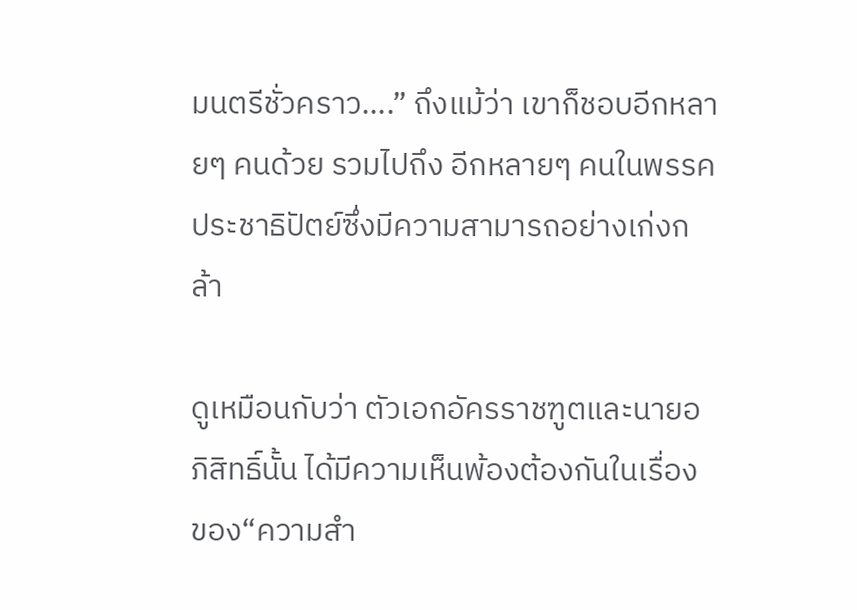มนตรีชั่วคราว....” ถึงแม้ว่า เขาก็ชอบอีกหลายๆ คนด้วย รวมไปถึง อีกหลายๆ คนในพรรคประชาธิปัตย์ซึ่งมีความสามารถอย่างเก่งกล้า

ดูเหมือนกับว่า ตัวเอกอัครราชฑูตและนายอภิสิทธิ์นั้น ได้มีความเห็นพ้องต้องกันในเรื่อง ของ“ความสำ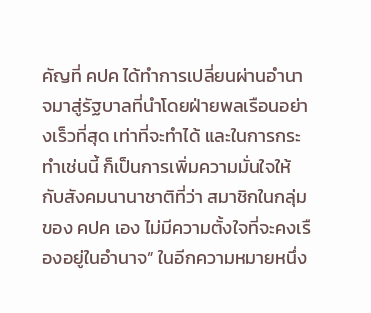คัญที่ คปค ได้ทำการเปลี่ยนผ่านอำนาจมาสู่รัฐบาลที่นำโดยฝ่ายพลเรือนอย่างเร็วที่สุด เท่าที่จะทำได้ และในการกระทำเช่นนี้ ก็เป็นการเพิ่มความมั่นใจให้กับสังคมนานาชาติที่ว่า สมาชิกในกลุ่มของ คปค เอง ไม่มีความตั้งใจที่จะคงเรืองอยู่ในอำนาจ” ในอีกความหมายหนึ่ง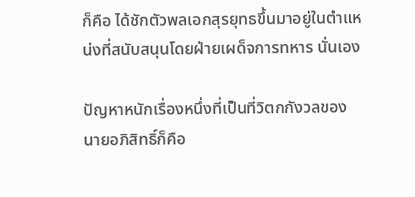ก็คือ ได้ชักตัวพลเอกสุรยุทธขึ้นมาอยู่ในตำแหน่งที่สนับสนุนโดยฝ่ายเผด็จการทหาร นั่นเอง

ปัญหาหนักเรื่องหนึ่งที่เป็นที่วิตกกังวลของนายอภิสิทธิ์ก็คือ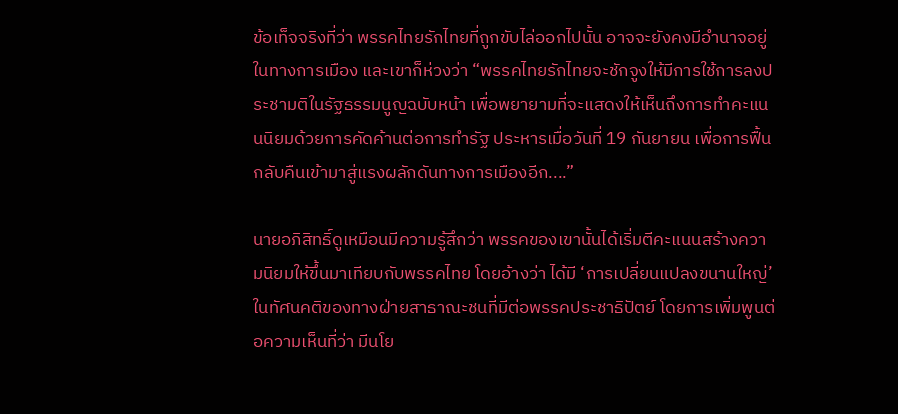ข้อเท็จจริงที่ว่า พรรคไทยรักไทยที่ถูกขับไล่ออกไปนั้น อาจจะยังคงมีอำนาจอยู่ในทางการเมือง และเขาก็ห่วงว่า “พรรคไทยรักไทยจะชักจูงให้มีการใช้การลงประชามติในรัฐธรรมนูญฉบับหน้า เพื่อพยายามที่จะแสดงให้เห็นถึงการทำคะแนนนิยมด้วยการคัดค้านต่อการทำรัฐ ประหารเมื่อวันที่ 19 กันยายน เพื่อการฟื้นกลับคืนเข้ามาสู่แรงผลักดันทางการเมืองอีก....”

นายอภิสิทธิ์ดูเหมือนมีความรู้สึกว่า พรรคของเขานั้นได้เริ่มตีคะแนนสร้างความนิยมให้ขึ้นมาเทียบกับพรรคไทย โดยอ้างว่า ได้มี ‘การเปลี่ยนแปลงขนานใหญ่’ ในทัศนคติของทางฝ่ายสาธาณะชนที่มีต่อพรรคประชาธิปัตย์ โดยการเพิ่มพูนต่อความเห็นที่ว่า มีนโย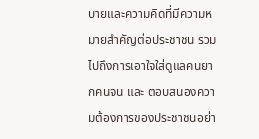บายและความคิดที่มีความหมายสำคัญต่อประชาชน รวมไปถึงการเอาใจใส่ดูแลคนยากคนจน และ ตอบสนองความต้องการของประชาชนอย่า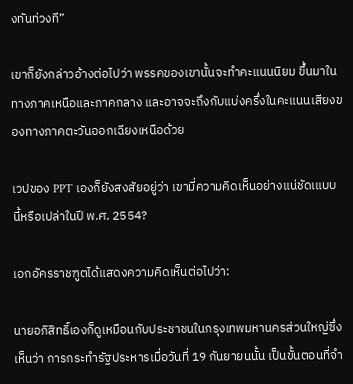งทันท่วงที”

เขาก็ยังกล่าวอ้างต่อไปว่า พรรคของเขานั้นจะทำคะแนนนิยม ขึ้นมาในทางภาคเหนือและภาคกลาง และอาจจะถึงกับแบ่งครึ่งในคะแนนเสียงของทางภาคตะวันออกเฉียงเหนือด้วย

เวปของ PPT เองก็ยังสงสัยอยู่ว่า เขามี่ความคิดเห็นอย่างแน่ชัดเแบบนี้หรือเปล่าในปี พ.ศ. 2554?

เอกอัครราชฑูตได้แสดงความคิดเห็นต่อไปว่า:

นายอภิสิทธิ์เองก็ดูเหมือนกับประชาชนในกรุงเทพมหานครส่วนใหญ่ซึ่งเห็นว่า การกระทำรัฐประหารเมื่อวันที่ 19 กันยายนนั้น เป็นขั้นตอนที่จำ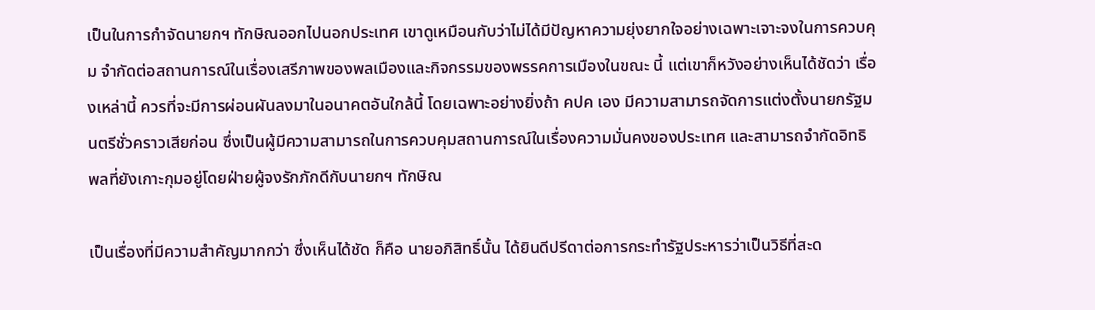เป็นในการกำจัดนายกฯ ทักษิณออกไปนอกประเทศ เขาดูเหมือนกับว่าไม่ได้มีปัญหาความยุ่งยากใจอย่างเฉพาะเจาะจงในการควบคุม จำกัดต่อสถานการณ์ในเรื่องเสรีภาพของพลเมืองและกิจกรรมของพรรคการเมืองในขณะ นี้ แต่เขาก็หวังอย่างเห็นได้ชัดว่า เรื่องเหล่านี้ ควรที่จะมีการผ่อนผันลงมาในอนาคตอันใกล้นี้ โดยเฉพาะอย่างยิ่งถ้า คปค เอง มีความสามารถจัดการแต่งตั้งนายกรัฐมนตรีชั่วคราวเสียก่อน ซึ่งเป็นผู้มีความสามารถในการควบคุมสถานการณ์ในเรื่องความมั่นคงของประเทศ และสามารถจำกัดอิทธิพลที่ยังเกาะกุมอยู่โดยฝ่ายผู้จงรักภักดีกับนายกฯ ทักษิณ

เป็นเรื่องที่มีความสำคัญมากกว่า ซึ่งเห็นได้ชัด ก็คือ นายอภิสิทธิ์นั้น ได้ยินดีปรีดาต่อการกระทำรัฐประหารว่าเป็นวิธีที่สะด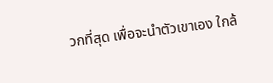วกที่สุด เพื่อจะนำตัวเขาเอง ใกล้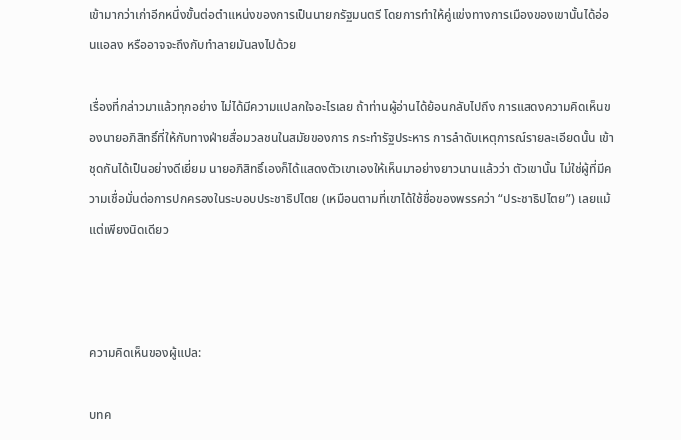เข้ามากว่าเก่าอีกหนึ่งขั้นต่อตำแหน่งของการเป็นนายกรัฐมนตรี โดยการทำให้คู่แข่งทางการเมืองของเขานั้นได้อ่อนแอลง หรืออาจจะถึงกับทำลายมันลงไปด้วย

เรื่องที่กล่าวมาแล้วทุกอย่าง ไม่ได้มีความแปลกใจอะไรเลย ถ้าท่านผู้อ่านได้ย้อนกลับไปถึง การแสดงความคิดเห็นของนายอภิสิทธิ์ที่ให้กับทางฝ่ายสื่อมวลชนในสมัยของการ กระทำรัฐประหาร การลำดับเหตุการณ์รายละเอียดนั้น เข้าชุดกันได้เป็นอย่างดีเยี่ยม นายอภิสิทธิ์เองก็ได้แสดงตัวเขาเองให้เห็นมาอย่างยาวนานแล้วว่า ตัวเขานั้น ไม่ใช่ผู้ที่มีความเชื่อมั่นต่อการปกครองในระบอบประชาธิปไตย (เหมือนตามที่เขาได้ใช้ชื่อของพรรคว่า “ประชาธิปไตย”) เลยแม้แต่เพียงนิดเดียว



ความคิดเห็นของผู้แปล:

บทค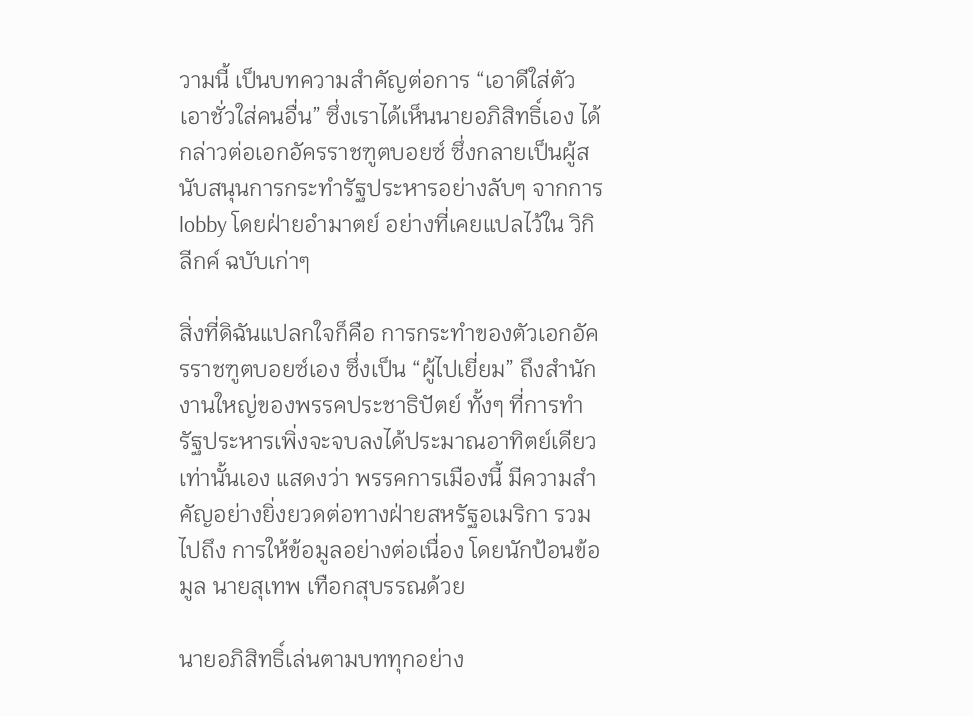วามนี้ เป็นบทความสำคัญต่อการ “เอาดีใส่ตัว เอาชั่วใส่คนอื่น” ซึ่งเราได้เห็นนายอภิสิทธิ์เอง ได้กล่าวต่อเอกอัครราชฑูตบอยซ์ ซึ่งกลายเป็นผู้สนับสนุนการกระทำรัฐประหารอย่างลับๆ จากการ lobby โดยฝ่ายอำมาตย์ อย่างที่เคยแปลไว้ใน วิกิลีกค์ ฉบับเก่าๆ

สิ่งที่ดิฉันแปลกใจก็คือ การกระทำของตัวเอกอัครราชฑูตบอยซ์เอง ซึ่งเป็น “ผู้ไปเยี่ยม” ถึงสำนักงานใหญ่ของพรรคประชาธิปัตย์ ทั้งๆ ที่การทำรัฐประหารเพิ่งจะจบลงได้ประมาณอาทิตย์เดียวเท่านั้นเอง แสดงว่า พรรคการเมืองนี้ มีความสำคัญอย่างยิ่งยวดต่อทางฝ่ายสหรัฐอเมริกา รวมไปถึง การให้ข้อมูลอย่างต่อเนื่อง โดยนักป้อนข้อมูล นายสุเทพ เทือกสุบรรณด้วย

นายอภิสิทธิ์เล่นตามบททุกอย่าง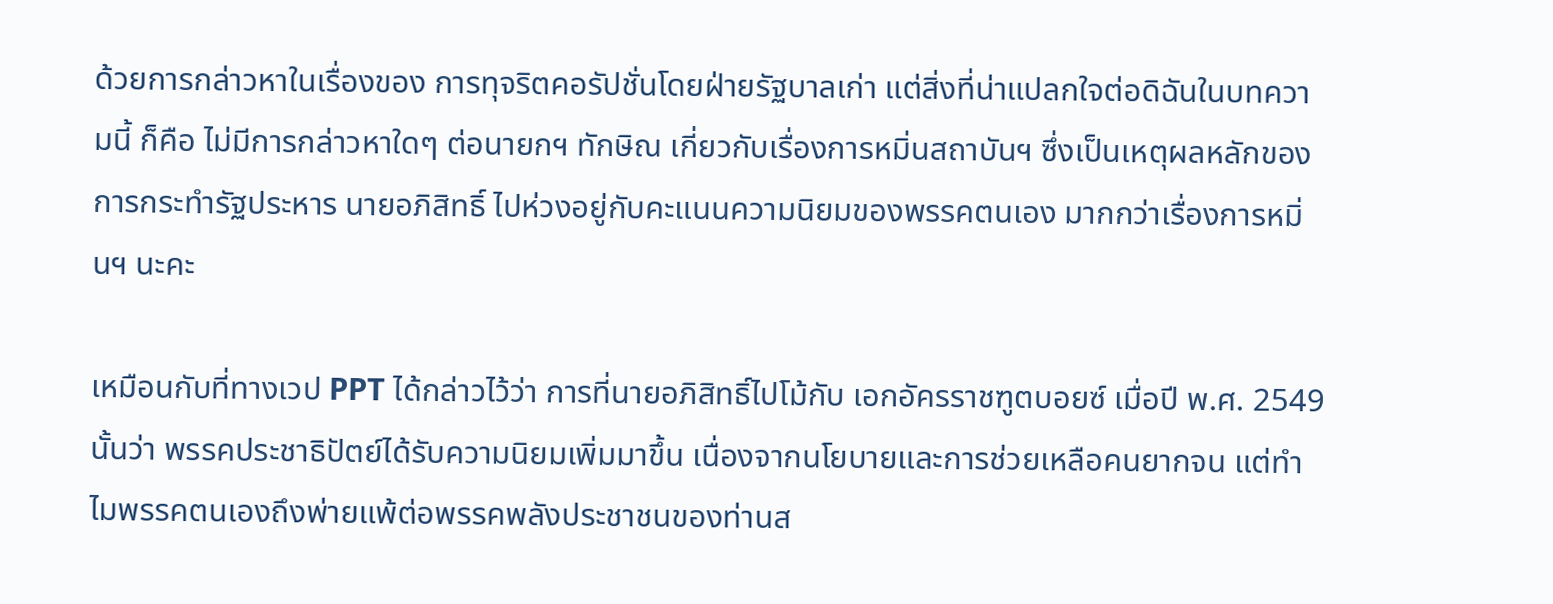ด้วยการกล่าวหาในเรื่องของ การทุจริตคอรัปชั่นโดยฝ่ายรัฐบาลเก่า แต่สิ่งที่น่าแปลกใจต่อดิฉันในบทความนี้ ก็คือ ไม่มีการกล่าวหาใดๆ ต่อนายกฯ ทักษิณ เกี่ยวกับเรื่องการหมิ่นสถาบันฯ ซึ่งเป็นเหตุผลหลักของการกระทำรัฐประหาร นายอภิสิทธิ์ ไปห่วงอยู่กับคะแนนความนิยมของพรรคตนเอง มากกว่าเรื่องการหมิ่นฯ นะคะ

เหมือนกับที่ทางเวป PPT ได้กล่าวไว้ว่า การที่นายอภิสิทธิ์ไปโม้กับ เอกอัครราชฑูตบอยซ์ เมื่อปี พ.ศ. 2549 นั้นว่า พรรคประชาธิปัตย์ได้รับความนิยมเพิ่มมาขึ้น เนื่องจากนโยบายและการช่วยเหลือคนยากจน แต่ทำไมพรรคตนเองถึงพ่ายแพ้ต่อพรรคพลังประชาชนของท่านส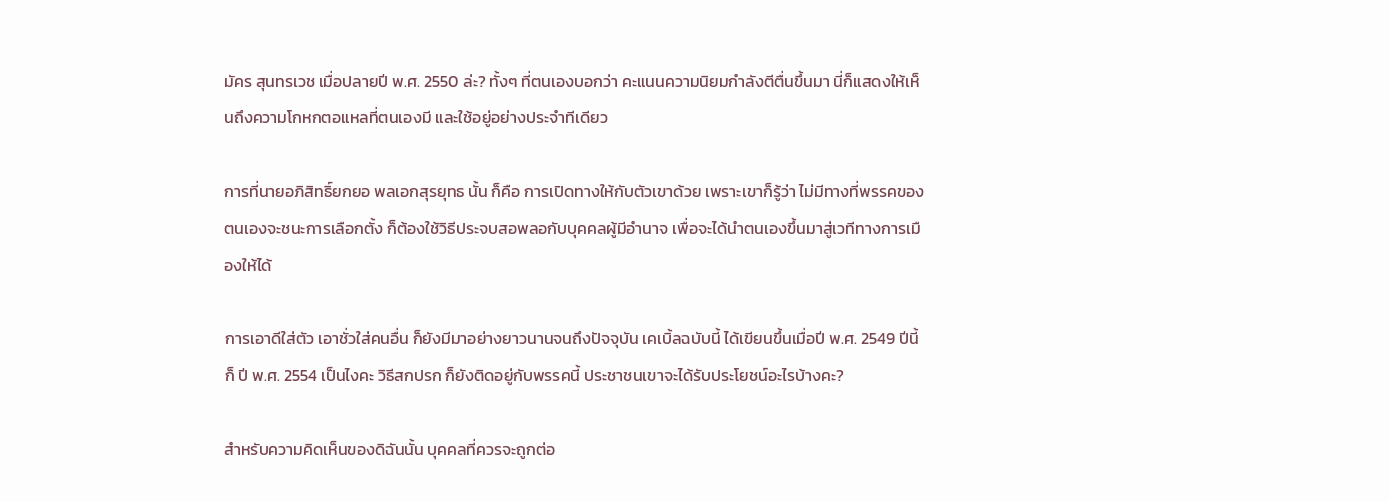มัคร สุนทรเวช เมื่อปลายปี พ.ศ. 2550 ล่ะ? ทั้งๆ ที่ตนเองบอกว่า คะแนนความนิยมกำลังตีตื่นขึ้นมา นี่ก็แสดงให้เห็นถึงความโกหกตอแหลที่ตนเองมี และใช้อยู่อย่างประจำทีเดียว

การที่นายอภิสิทธิ์ยกยอ พลเอกสุรยุทธ นั้น ก็คือ การเปิดทางให้กับตัวเขาด้วย เพราะเขาก็รู้ว่า ไม่มีทางที่พรรคของตนเองจะชนะการเลือกตั้ง ก็ต้องใช้วิธีประจบสอพลอกับบุคคลผู้มีอำนาจ เพื่อจะได้นำตนเองขึ้นมาสู่เวทีทางการเมืองให้ได้

การเอาดีใส่ตัว เอาชั่วใส่คนอื่น ก็ยังมีมาอย่างยาวนานจนถึงปัจจุบัน เคเบิ้ลฉบับนี้ ได้เขียนขึ้นเมื่อปี พ.ศ. 2549 ปีนี้ ก็ ปี พ.ศ. 2554 เป็นไงคะ วิธีสกปรก ก็ยังติดอยู่กับพรรคนี้ ประชาชนเขาจะได้รับประโยชน์อะไรบ้างคะ?

สำหรับความคิดเห็นของดิฉันนั้น บุคคลที่ควรจะถูกต่อ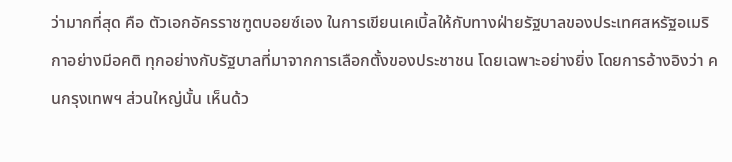ว่ามากที่สุด คือ ตัวเอกอัครราชฑูตบอยซ์เอง ในการเขียนเคเบิ้ลให้กับทางฝ่ายรัฐบาลของประเทศสหรัฐอเมริกาอย่างมีอคติ ทุกอย่างกับรัฐบาลที่มาจากการเลือกตั้งของประชาชน โดยเฉพาะอย่างยิ่ง โดยการอ้างอิงว่า คนกรุงเทพฯ ส่วนใหญ่นั้น เห็นด้ว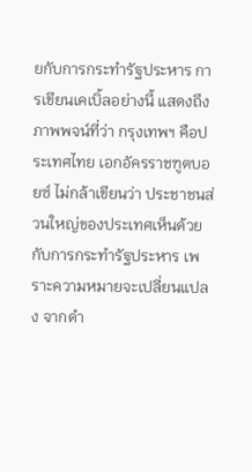ยกับการกระทำรัฐประหาร การเขียนเคเบิ้ลอย่างนี้ แสดงถึงภาพพจน์ที่ว่า กรุงเทพฯ คือประเทศไทย เอกอัครราชฑูตบอยซ์ ไม่กล้าเขียนว่า ประชาชนส่วนใหญ่ของประเทศเห็นด้วยกับการกระทำรัฐประหาร เพราะความหมายจะเปลี่ยนแปลง จากดำ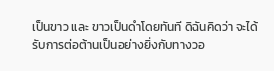เป็นขาว และ ขาวเป็นดำโดยทันที ดิฉันคิดว่า จะได้รับการต่อต้านเป็นอย่างยิ่งกับทางวอ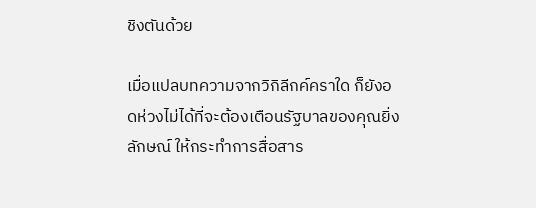ชิงตันด้วย

เมื่อแปลบทความจากวิกิลีกค์คราใด ก็ยังอดห่วงไม่ได้ที่จะต้องเตือนรัฐบาลของคุณยิ่งลักษณ์ ให้กระทำการสื่อสาร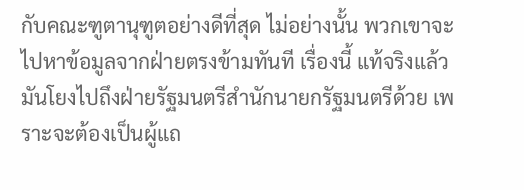กับคณะฑูตานุฑูตอย่างดีที่สุด ไม่อย่างนั้น พวกเขาจะไปหาข้อมูลจากฝ่ายตรงข้ามทันที เรื่องนี้ แท้จริงแล้ว มันโยงไปถึงฝ่ายรัฐมนตรีสำนักนายกรัฐมนตรีด้วย เพราะจะต้องเป็นผู้แถ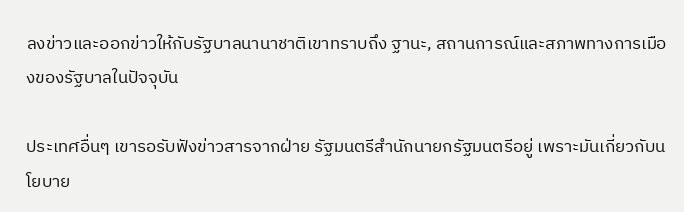ลงข่าวและออกข่าวให้กับรัฐบาลนานาชาติเขาทราบถึง ฐานะ, สถานการณ์และสภาพทางการเมืองของรัฐบาลในปัจจุบัน

ประเทศอื่นๆ เขารอรับฟังข่าวสารจากฝ่าย รัฐมนตรีสำนักนายกรัฐมนตรีอยู่ เพราะมันเกี่ยวกับนโยบาย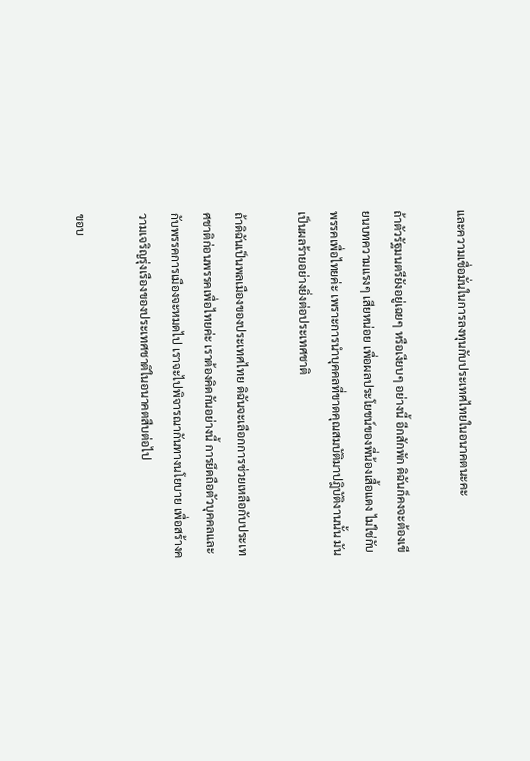และความเชื่อมั่นในการลงทุนกับประเทศไทยในอนาคตนะคะ

ถ้าตัวรัฐมนตรียังอยู่เฉยๆ หรือเงียบๆ อย่างนี้ อีกสักพัก ดิฉันก็คงจะต้องเขียนบทความแรงๆ เสียหน่อย เพื่อผลประโยชน์ของพี่น้องเสื้อแดง ไม่ใช่กับพรรคเพื่อไทยค่ะ เพราะการนำบุคคลที่ขาดคุณสมบัติมาปฎิบัติงานนั้น มันเป็นผลร้ายอย่างยิ่งต่อประเทศชาติ

ถ้าดิฉันเป็นพลเมืองของประเทศไทย ดิฉันจะเลือกการช่วยเหลือกับประเทศชาติก่อนพรรคเพื่อไทยค่ะ เราต้องคิดกันอย่างนี้ การยึดถือตัวบุคคลและกับพรรคการเมืองจะหมดไป เราจะไปพิจารณากันทางนโยบาย เพื่อสร้างความเจริญรุ่งเรืองของประเทศชาติในอนาคตสืบต่อไป

ขอบ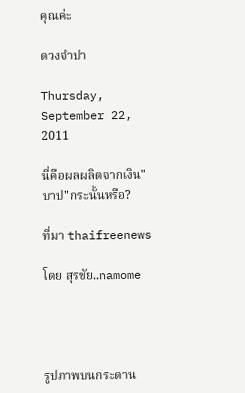คุณค่ะ

ดวงจำปา

Thursday, September 22, 2011

นี่คือผลผลิตจากเงิน"บาป"กระนั้นหรือ?

ที่มา thaifreenews

โดย สุรชัย..namome




รูปภาพบนกระดาน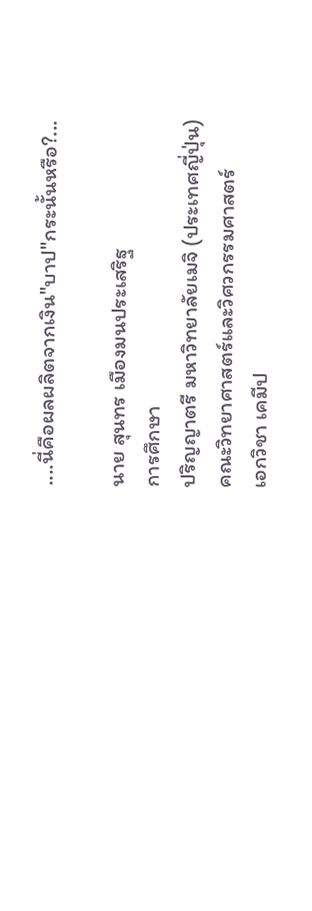....นี่คือผลผลิตจากเงิน"บาป"กระนั้นหรือ?...

นาย สุนทร เมืองมนประเสริฐ
การศึกษา
ปริญญาตรี มหาวิทยาลัยเมจิ (ประเทศญี่ปุ่น)
คณะวิทยาศาสตร์และวิศวกรรมศาสตร์
เอกวิชา เคมีป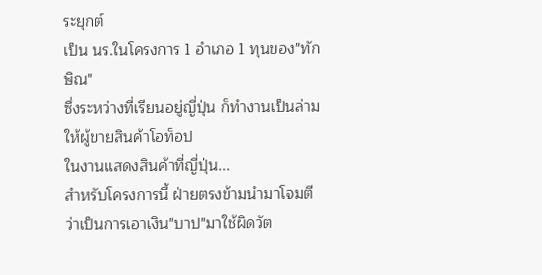ระยุกต์
เป็น นร.ในโครงการ 1 อำเภอ 1 ทุนของ"ทักษิณ"
ซึ่งระหว่างที่เรียนอยู่ญี่ปุ่น ก็ทำงานเป็นล่ามให้ผู้ขายสินค้าโอท็อป
ในงานแสดงสินค้าที่ญี่ปุ่น...
สำหรับโครงการนี้ ฝ่ายตรงข้ามนำมาโจมตีว่าเป็นการเอาเงิน"บาป"มาใช้ผิดวัต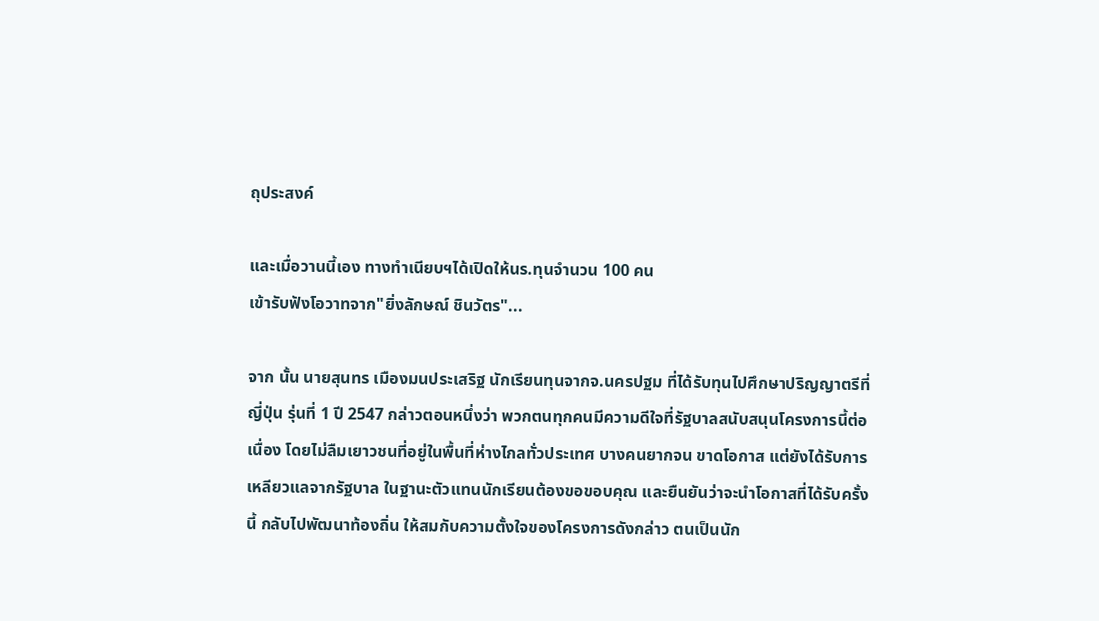ถุประสงค์

และเมื่อวานนี้เอง ทางทำเนียบฯได้เปิดให้นร.ทุนจำนวน 100 คน
เข้ารับฟังโอวาทจาก"ยิ่งลักษณ์ ชินวัตร"...

จาก นั้น นายสุนทร เมืองมนประเสริฐ นักเรียนทุนจากจ.นครปฐม ที่ได้รับทุนไปศึกษาปริญญาตรีที่ญี่ปุ่น รุ่นที่ 1 ปี 2547 กล่าวตอนหนึ่งว่า พวกตนทุกคนมีความดีใจที่รัฐบาลสนับสนุนโครงการนี้ต่อเนื่อง โดยไม่ลืมเยาวชนที่อยู่ในพื้นที่ห่างไกลทั่วประเทศ บางคนยากจน ขาดโอกาส แต่ยังได้รับการเหลียวแลจากรัฐบาล ในฐานะตัวแทนนักเรียนต้องขอขอบคุณ และยืนยันว่าจะนำโอกาสที่ได้รับครั้งนี้ กลับไปพัฒนาท้องถิ่น ให้สมกับความตั้งใจของโครงการดังกล่าว ตนเป็นนัก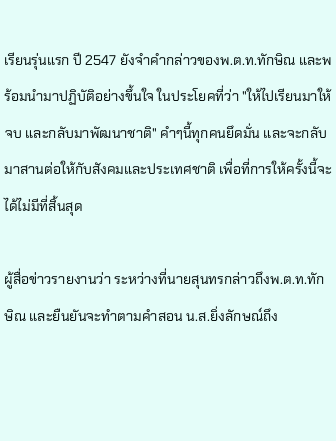เรียนรุ่นแรก ปี 2547 ยังจำคำกล่าวของพ.ต.ท.ทักษิณ และพร้อมนำมาปฏิบัติอย่างขึ้นใจ ในประโยคที่ว่า "ให้ไปเรียนมาให้จบ และกลับมาพัฒนาชาติ" คำๆนี้ทุกคนยึดมั่น และจะกลับมาสานต่อให้กับสังคมและประเทศชาติ เพื่อที่การให้ครั้งนี้จะได้ไม่มีที่สิ้นสุด

ผู้สื่อข่าวรายงานว่า ระหว่างที่นายสุนทรกล่าวถึงพ.ต.ท.ทักษิณ และยืนยันจะทำตามคำสอน น.ส.ยิ่งลักษณ์ถึง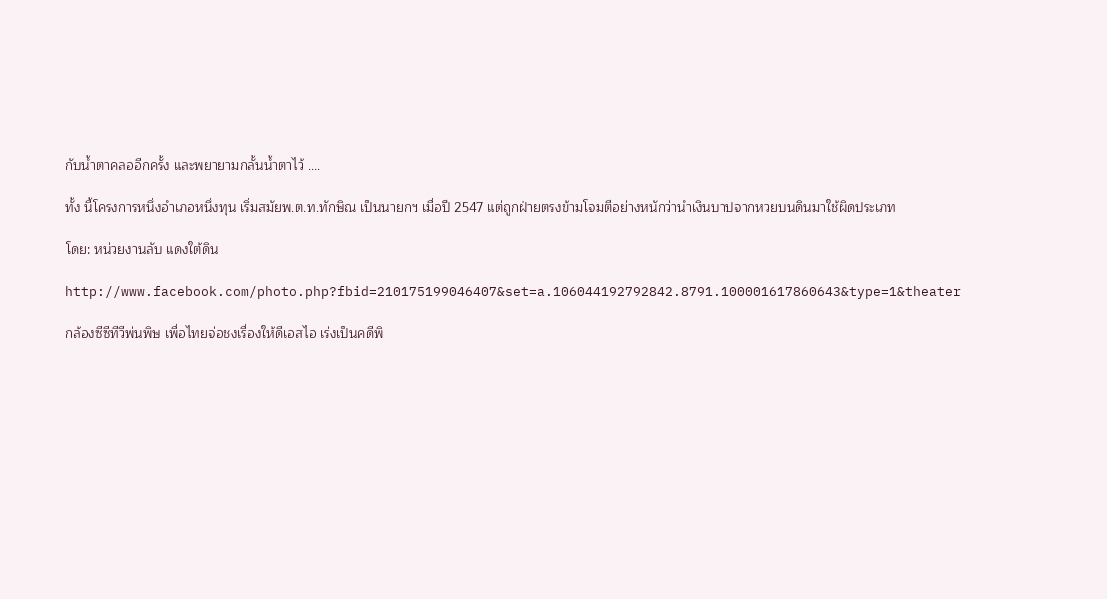กับน้ำตาคลออีกครั้ง และพยายามกลั้นน้ำตาไว้ ....

ทั้ง นี้โครงการหนึ่งอำเภอหนึ่งทุน เริ่มสมัยพ.ต.ท.ทักษิณ เป็นนายกฯ เมื่อปี 2547 แต่ถูกฝ่ายตรงข้ามโจมตีอย่างหนักว่านำเงินบาปจากหวยบนดินมาใช้ผิดประเภท

โดย: หน่วยงานลับ แดงใต้ดิน

http://www.facebook.com/photo.php?fbid=210175199046407&set=a.106044192792842.8791.100001617860643&type=1&theater

กล้องซีซีทีวีพ่นพิษ เพื่อไทยจ่อชงเรื่องให้ดีเอสไอ เร่งเป็นคดีพิ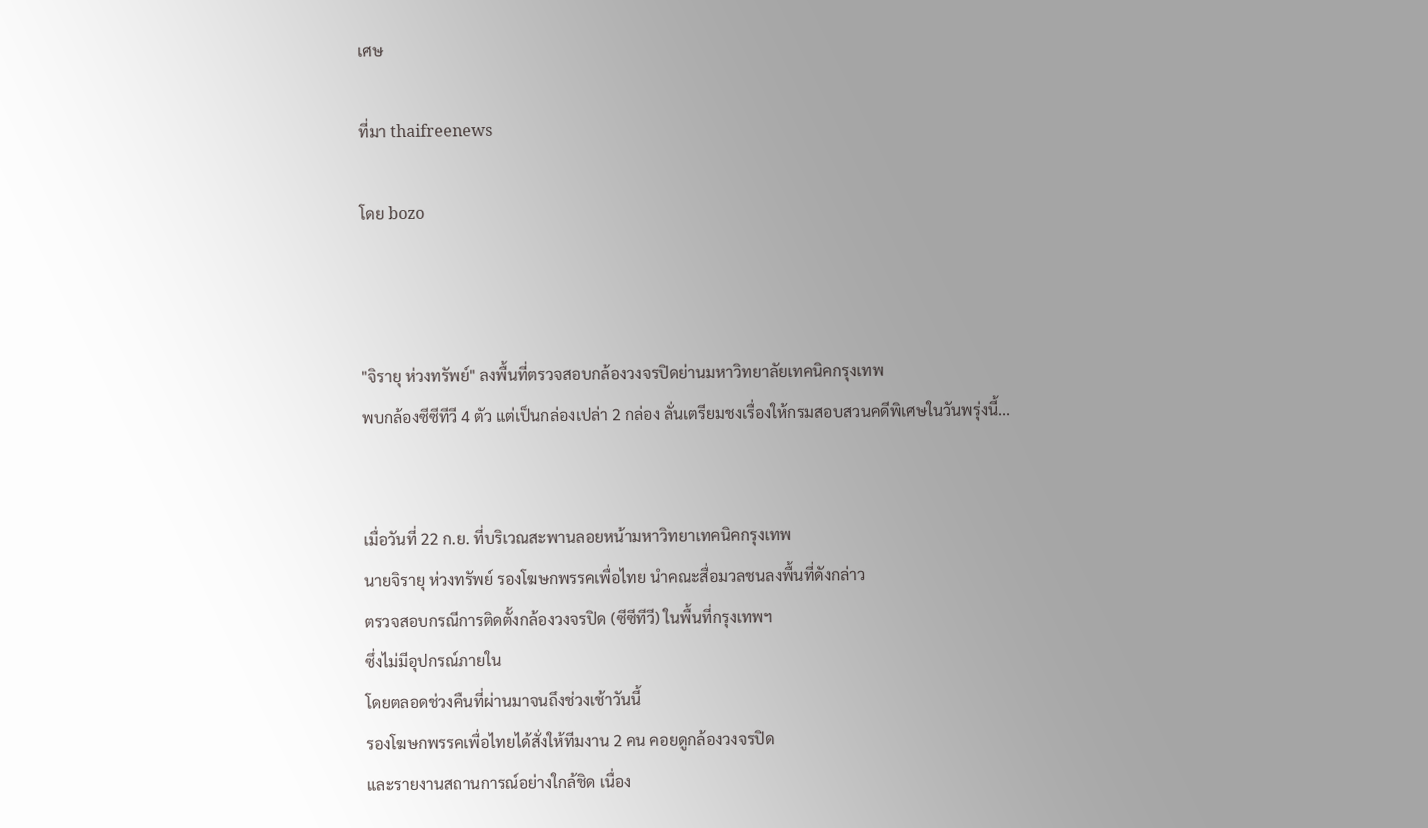เศษ

ที่มา thaifreenews

โดย bozo



"จิรายุ ห่วงทรัพย์" ลงพื้นที่ตรวจสอบกล้องวงจรปิดย่านมหาวิทยาลัยเทคนิคกรุงเทพ
พบกล้องซีซีทีวี 4 ตัว แต่เป็นกล่องเปล่า 2 กล่อง ลั่นเตรียมชงเรื่องให้กรมสอบสวนคดีพิเศษในวันพรุ่งนี้...


เมื่อวันที่ 22 ก.ย. ที่บริเวณสะพานลอยหน้ามหาวิทยาเทคนิคกรุงเทพ
นายจิรายุ ห่วงทรัพย์ รองโฆษกพรรคเพื่อไทย นำคณะสื่อมวลชนลงพื้นที่ดังกล่าว
ตรวจสอบกรณีการติดตั้งกล้องวงจรปิด (ซีซีทีวี) ในพื้นที่กรุงเทพฯ
ซึ่งไม่มีอุปกรณ์ภายใน
โดยตลอดช่วงคืนที่ผ่านมาจนถึงช่วงเช้าวันนี้
รองโฆษกพรรคเพื่อไทยได้สั่งให้ทีมงาน 2 คน คอยดูกล้องวงจรปิด
และรายงานสถานการณ์อย่างใกล้ชิด เนื่อง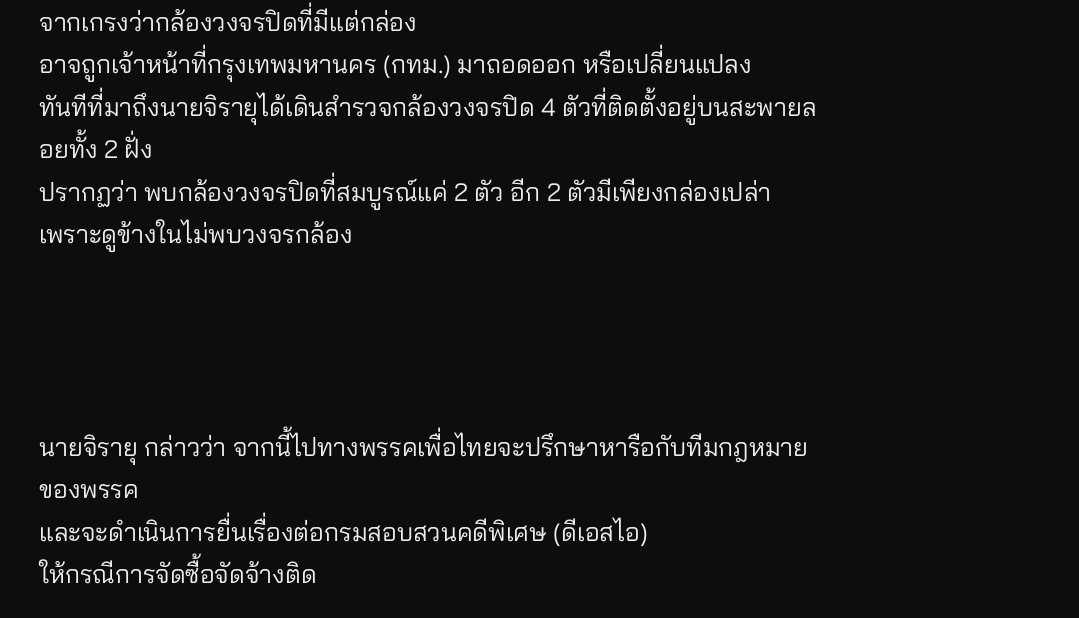จากเกรงว่ากล้องวงจรปิดที่มีแต่กล่อง
อาจถูกเจ้าหน้าที่กรุงเทพมหานคร (กทม.) มาถอดออก หรือเปลี่ยนแปลง
ทันทีที่มาถึงนายจิรายุได้เดินสำรวจกล้องวงจรปิด 4 ตัวที่ติดตั้งอยู่บนสะพายลอยทั้ง 2 ฝั่ง
ปรากฏว่า พบกล้องวงจรปิดที่สมบูรณ์แค่ 2 ตัว อีก 2 ตัวมีเพียงกล่องเปล่า
เพราะดูข้างในไม่พบวงจรกล้อง




นายจิรายุ กล่าวว่า จากนี้ไปทางพรรคเพื่อไทยจะปรึกษาหารือกับทีมกฎหมายของพรรค
และจะดำเนินการยื่นเรื่องต่อกรมสอบสวนคดีพิเศษ (ดีเอสไอ)
ให้กรณีการจัดซื้อจัดจ้างติด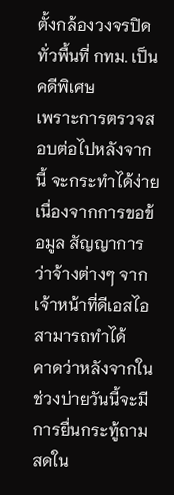ตั้งกล้องวงจรปิดทั่วพื้นที่ กทม. เป็นคดีพิเศษ
เพราะการตรวจสอบต่อไปหลังจากนี้ จะกระทำได้ง่าย
เนื่องจากการขอข้อมูล สัญญาการว่าจ้างต่างๆ จากเจ้าหน้าที่ดีเอสไอสามารถทำได้
คาดว่าหลังจากในช่วงบ่ายวันนี้จะมีการยื่นกระทู้ถามสดใน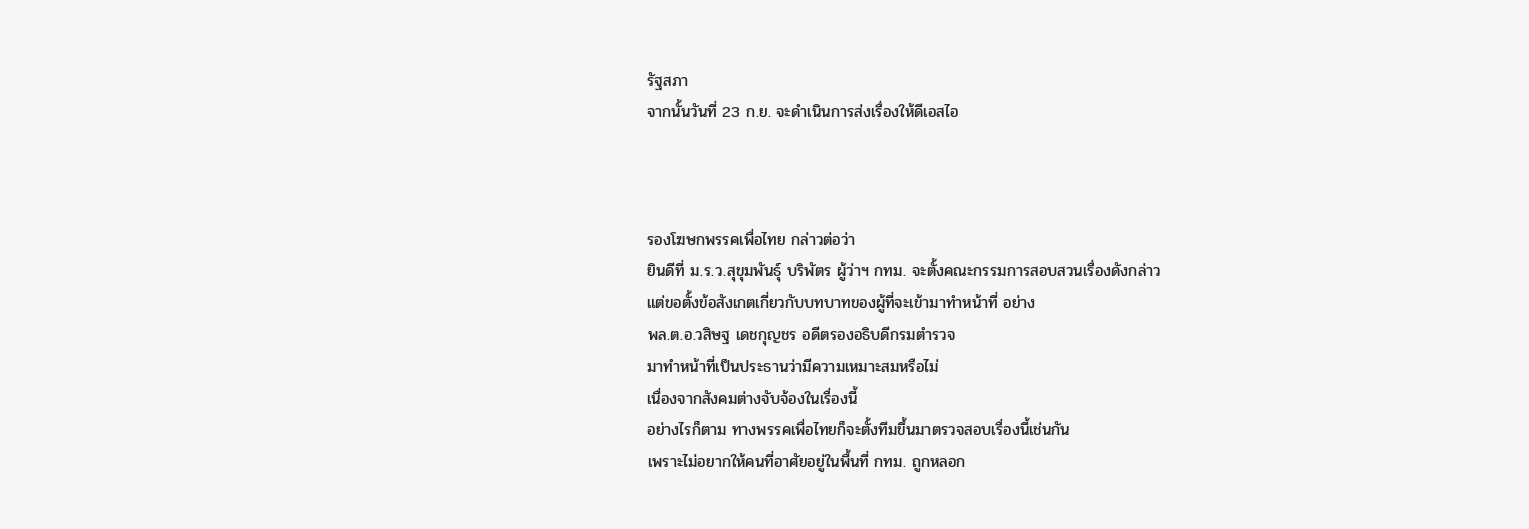รัฐสภา
จากนั้นวันที่ 23 ก.ย. จะดำเนินการส่งเรื่องให้ดีเอสไอ



รองโฆษกพรรคเพื่อไทย กล่าวต่อว่า
ยินดีที่ ม.ร.ว.สุขุมพันธ์ุ บริพัตร ผู้ว่าฯ กทม. จะตั้งคณะกรรมการสอบสวนเรื่องดังกล่าว
แต่ขอตั้งข้อสังเกตเกี่ยวกับบทบาทของผู้ที่จะเข้ามาทำหน้าที่ อย่าง
พล.ต.อ.วสิษฐ เดชกุญชร อดีตรองอธิบดีกรมตำรวจ
มาทำหน้าที่เป็นประธานว่ามีความเหมาะสมหรือไม่
เนื่องจากสังคมต่างจับจ้องในเรื่องนี้
อย่างไรก็ตาม ทางพรรคเพื่อไทยก็จะตั้งทีมขึ้นมาตรวจสอบเรื่องนี้เช่นกัน
เพราะไม่อยากให้คนที่อาศัยอยู่ในพื้นที่ กทม. ถูกหลอก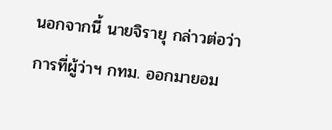นอกจากนี้ นายจิรายุ กล่าวต่อว่า
การที่ผู้ว่าฯ กทม. ออกมายอม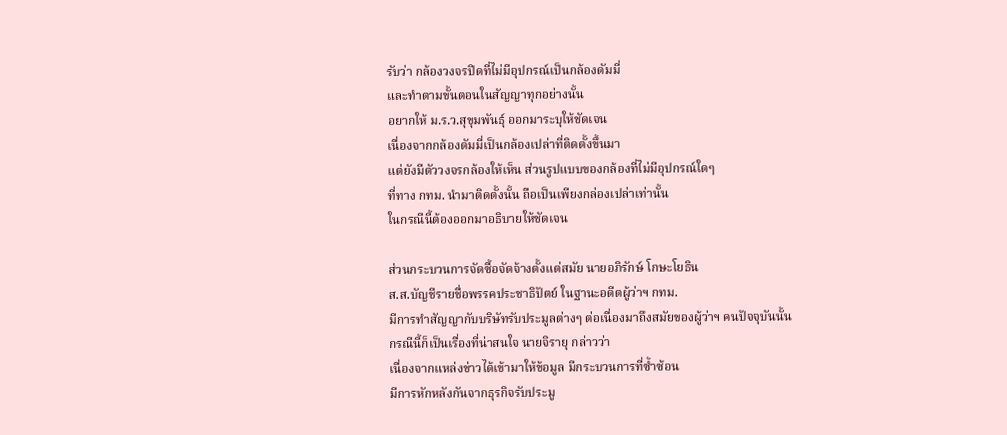รับว่า กล้องวงจรปิดที่ไม่มีอุปกรณ์เป็นกล้องดัมมี่
และทำตามขั้นตอนในสัญญาทุกอย่างนั้น
อยากให้ ม.ร.ว.สุขุมพันธุ์ ออกมาระบุให้ชัดเจน
เนื่องจากกล้องดัมมี่เป็นกล้องเปล่าที่ติดตั้งขึ้นมา
แต่ยังมีตัววงจรกล้องให้เห็น ส่วนรูปแบบของกล้องที่ไม่มีอุปกรณ์ใดๆ
ที่ทาง กทม. นำมาติดตั้งนั้น ถือเป็นเพียงกล่องเปล่าเท่านั้น
ในกรณีนี้ต้องออกมาอธิบายให้ชัดเจน

ส่วนกระบวนการจัดซื้อจัดจ้างตั้งแต่สมัย นายอภิรักษ์ โกษะโยธิน
ส.ส.บัญชีรายชื่อพรรคประชาธิปัตย์ ในฐานะอดีตผู้ว่าฯ กทม.
มีการทำสัญญากับบริษัทรับประมูลต่างๆ ต่อเนื่องมาถึงสมัยของผู้ว่าฯ คนปัจจุบันนั้น
กรณีนี้ก็เป็นเรื่องที่น่าสนใจ นายจิรายุ กล่าวว่า
เนื่องจากแหล่งข่าวได้เข้ามาให้ข้อมูล มีกระบวนการที่ซ้ำซ้อน
มีการหักหลังกันจากธุรกิจรับประมู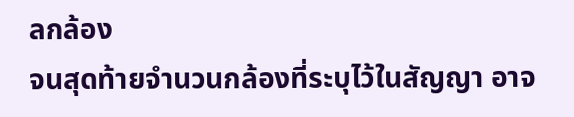ลกล้อง
จนสุดท้ายจำนวนกล้องที่ระบุไว้ในสัญญา อาจ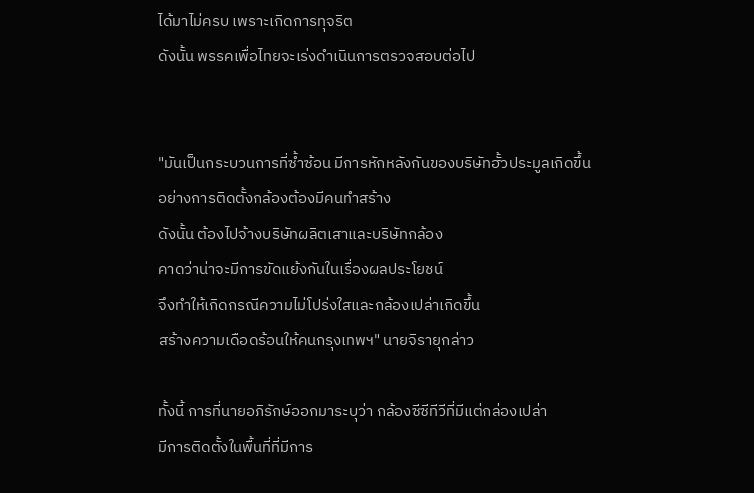ได้มาไม่ครบ เพราะเกิดการทุจริต
ดังนั้น พรรคเพื่อไทยจะเร่งดำเนินการตรวจสอบต่อไป


"มันเป็นกระบวนการที่ซ้ำซ้อน มีการหักหลังกันของบริษัทฮั้วประมูลเกิดขึ้น
อย่างการติดตั้งกล้องต้องมีคนทำสร้าง
ดังนั้น ต้องไปจ้างบริษัทผลิตเสาและบริษัทกล้อง
คาดว่าน่าจะมีการขัดแย้งกันในเรื่องผลประโยชน์
จึงทำให้เกิดกรณีความไม่โปร่งใสและกล้องเปล่าเกิดขึ้น
สร้างความเดือดร้อนให้คนกรุงเทพฯ" นายจิรายุกล่าว

ทั้งนี้ การที่นายอภิรักษ์ออกมาระบุว่า กล้องซีซีทีวีที่มีแต่กล่องเปล่า
มีการติดตั้งในพื้นที่ที่มีการ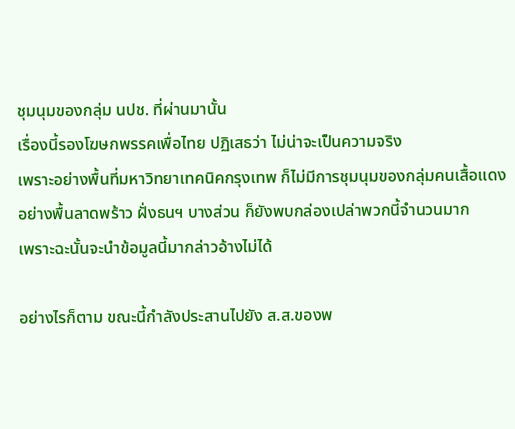ชุมนุมของกลุ่ม นปช. ที่ผ่านมานั้น
เรื่องนี้รองโฆษกพรรคเพื่อไทย ปฏิเสธว่า ไม่น่าจะเป็นความจริง
เพราะอย่างพื้นที่มหาวิทยาเทคนิคกรุงเทพ ก็ไม่มีการชุมนุมของกลุ่มคนเสื้อแดง
อย่างพื้นลาดพร้าว ฝั่งธนฯ บางส่วน ก็ยังพบกล่องเปล่าพวกนี้จำนวนมาก
เพราะฉะนั้นจะนำข้อมูลนี้มากล่าวอ้างไม่ได้

อย่างไรก็ตาม ขณะนี้กำลังประสานไปยัง ส.ส.ของพ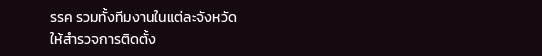รรค รวมทั้งทีมงานในแต่ละจังหวัด
ให้สำรวจการติดตั้ง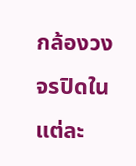กล้องวงจรปิดในแต่ละ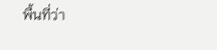พื้นที่ว่า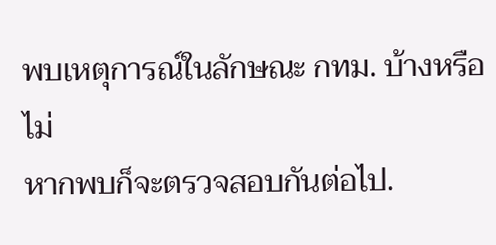พบเหตุการณ์ในลักษณะ กทม. บ้างหรือไม่
หากพบก็จะตรวจสอบกันต่อไป.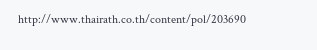http://www.thairath.co.th/content/pol/203690